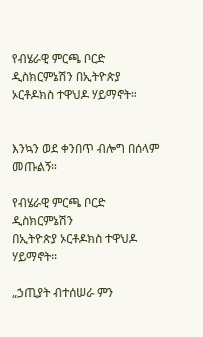የብሄራዊ ምርጫ ቦርድ ዲስክርምኔሽን በኢትዮጵያ ኦርቶዶክስ ተዋህዶ ሃይማኖት።


እንኳን ወደ ቀንበጥ ብሎግ በሰላም መጡልኝ።

የብሄራዊ ምርጫ ቦርድ ዲስክርምኔሽን
በኢትዮጵያ ኦርቶዶክስ ተዋህዶ ሃይማኖት።

„ኃጢያት ብተሰሠራ ምን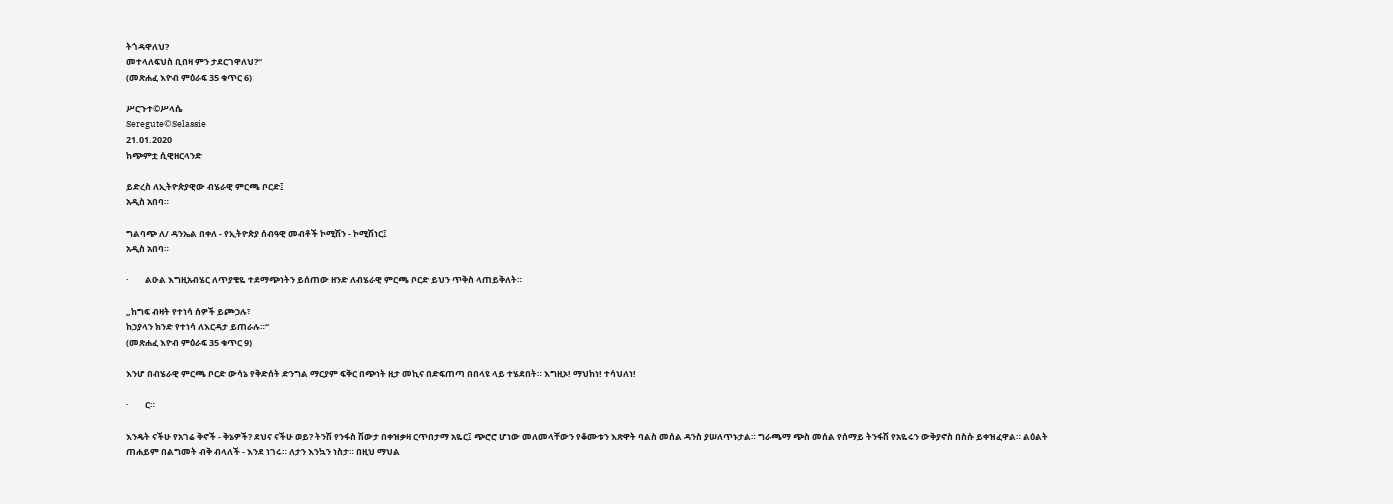ትጎዳዋለህ?
መተላለፍህስ ቢበዛ ምን ታደርገዋለህ?“
(መጽሐፈ እዮብ ምዕራፍ 35 ቁጥር 6)

ሥርጉተ©ሥላሴ
Seregute©Selassie
21.01.2020
ከጭምቷ ሲዊዘርላንድ

ይድረስ ለኢትዮጵያዊው ብሄራዊ ምርጫ ቦርድ፤
አዲስ አበባ።

ግልባጭ ለ/ ዳንኤል በቀለ - የኢትዮጵያ ሰብዓዊ መብቶች ኮሚሽን - ኮሚሽነር፤
አዲስ አበባ።

·        ልዑል እግዚአብሄር ለጥያቄዬ ተደማጭነትን ይሰጠው ዘንድ ለብሄራዊ ምርጫ ቦርድ ይህን ጥቅስ ላጠይቅለት።

„ከግፍ ብዛት የተነሳ ሰዎች ይጮኃሉ፣
ከኃያላን ክንድ የተነሳ ለእርዳታ ይጠራሉ።“
(መጽሐፈ እዮብ ምዕራፍ 35 ቁጥር 9)

እንሆ በብሄራዊ ምርጫ ቦርድ ውሳኔ የቅድሰት ድንግል ማርያም ፍቅር በጭነት ዚታ መኪና በድፍጠጣ በበላዩ ላይ ተሄደበት። እግዚኦ! ማህከነ! ተሳህለነ!

·        ር።

እንዴት ናችሁ የአገሬ ቅኖች - ቅኔዎች? ደህና ናችሁ ወይ? ትንሽ የንፋስ ሽውታ በቀዝቃዛ ርጥበታማ አዬር፤ ጭሮሮ ሆነው መለመላቸውን የቆሙቱን እጽዋት ባልስ መሰል ዳንስ ያሠለጥኑታል። ግራጫማ ጭስ መሰል የሰማይ ትንፋሽ የአዬሩን ውቅያኖስ በስሱ ይቀዝፈዋል። ልዕልት ጠሐይም በልግመት ብቅ ብላለች - እንደ ነገሩ። ለታን እንኳን ነስታ። በዚህ ማህል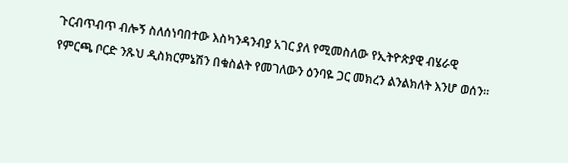ጉርብጥብጥ ብሎኝ ስለሰነባበተው እስካንዳንብያ አገር ያለ የሚመስለው የኢትዮጵያዊ ብሄራዊ  የምርጫ ቦርድ ንጹህ ዲስክርምኔሽን በቁስልት የመገለውን ዕንባዬ ጋር መክረን ልንልክለት እንሆ ወሰን።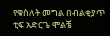የቁስለት መግል በብልቂያጥ ቲፍ አድርጌ ሞልቼ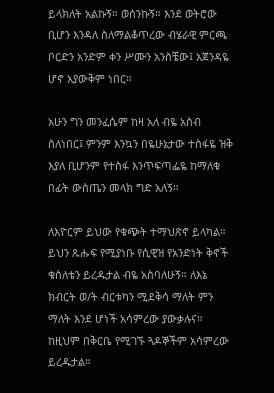ይላክለት አልኩኝ። ወሰንኩኝ። እንደ ወትሮው ቢሆን እንዳለ ስለማልቆጥረው ብሄራዊ ምርጫ ቦርድን አንድም ቀን ሥሙን አንስቼው፤ አጀንዳዬ ሆኖ አያውቅም ነበር።

አሁን ግን መንፈሴም ከዛ አለ ብዬ አስብ ስለነበር፤ ምንም እንኳን በዬሁኔታው ተስፋዬ ዝቅ እያለ ቢሆንም የተስፋ እንጥፍጣፌዬ ከማለቁ በፊት ውስጤን መላክ ግድ አለኝ።

ለእዮርም ይህው የቁጭት ተማህጽኖ ይላካል። ይህን ጹሑፍ የሚያነቡ የሲዊዝ የአንድነት ቅኖች ቁስለቴን ይረዱታል ብዬ አስባለሁኝ። ለእኔ ክብርት ወ/ት ብርቱካን ሚደቅሳ ማለት ምን ማለት እንደ ሆነች አሳምረው ያውቃሉና። ከዚህም በቅርቤ የሚገኙ ጓዶኞችም አሳምረው ይረዱታል።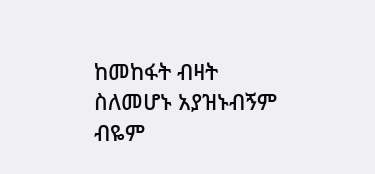ከመከፋት ብዛት ስለመሆኑ አያዝኑብኝም ብዬም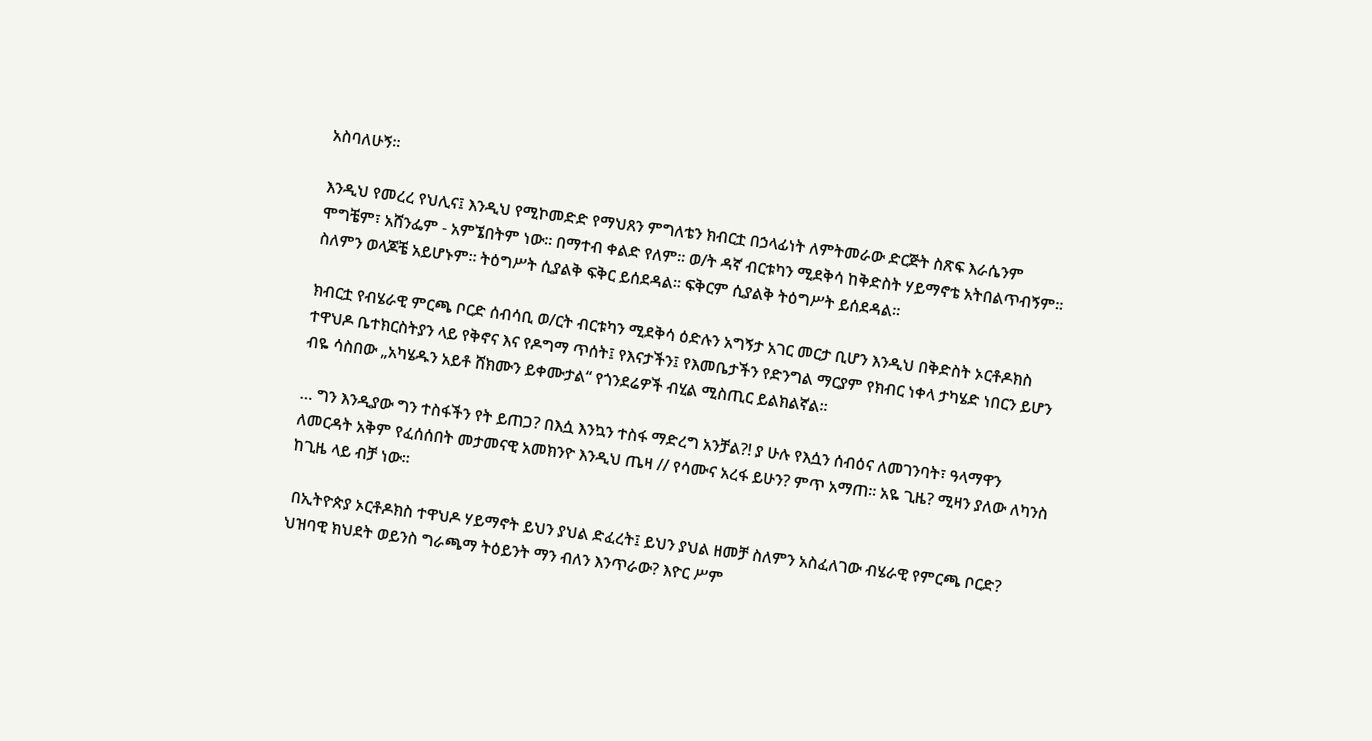አስባለሁኝ።

እንዲህ የመረረ የህሊና፤ እንዲህ የሚኮመድድ የማህጸን ምግለቴን ክብርቷ በኃላፊነት ለምትመራው ድርጅት ስጽፍ እራሴንም ሞግቼም፣ አሸንፌም - አምኜበትም ነው። በማተብ ቀልድ የለም። ወ/ት ዳኛ ብርቱካን ሚደቅሳ ከቅድስት ሃይማኖቴ አትበልጥብኝም። ስለምን ወላጆቼ አይሆኑም። ትዕግሥት ሲያልቅ ፍቅር ይሰደዳል። ፍቅርም ሲያልቅ ትዕግሥት ይሰደዳል።

ክብርቷ የብሄራዊ ምርጫ ቦርድ ሰብሳቢ ወ/ርት ብርቱካን ሚደቅሳ ዕድሉን አግኝታ አገር መርታ ቢሆን እንዲህ በቅድስት ኦርቶዶክስ ተዋህዶ ቤተክርስትያን ላይ የቅኖና እና የዶግማ ጥሰት፤ የእናታችን፤ የእመቤታችን የድንግል ማርያም የክብር ነቀላ ታካሄድ ነበርን ይሆን ብዬ ሳስበው „አካሄዱን አይቶ ሸክሙን ይቀሙታል“ የጎንደሬዎች ብሂል ሚስጢር ይልክልኛል።

… ግን እንዲያው ግን ተስፋችን የት ይጠጋ? በእሷ እንኳን ተስፋ ማድረግ አንቻል?! ያ ሁሉ የእሷን ሰብዕና ለመገንባት፣ ዓላማዋን ለመርዳት አቅም የፈሰሰበት መታመናዊ አመክንዮ እንዲህ ጤዛ // የሳሙና አረፋ ይሁን? ምጥ አማጠ። አዬ ጊዜ? ሚዛን ያለው ለካንስ ከጊዜ ላይ ብቻ ነው።

 በኢትዮጵያ ኦርቶዶክስ ተዋህዶ ሃይማኖት ይህን ያህል ድፈረት፤ ይህን ያህል ዘመቻ ስለምን አስፈለገው ብሄራዊ የምርጫ ቦርድ? ህዝባዊ ክህደት ወይንስ ግራጫማ ትዕይንት ማን ብለን እንጥራው? እዮር ሥም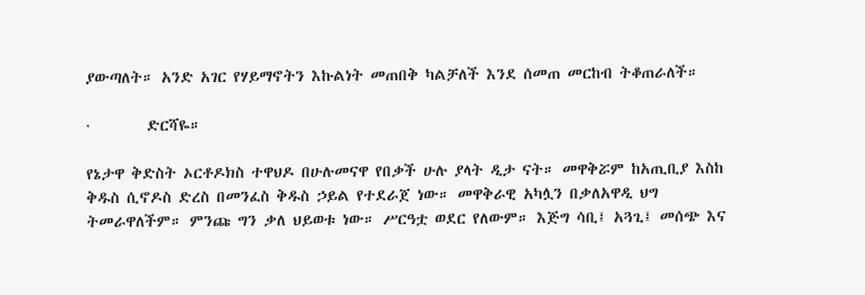ያውጣለት። አንድ አገር የሃይማኖትን እኩልነት መጠበቅ ካልቻለች እንደ ሰመጠ መርከብ ትቆጠራለች።

·        ድርሻዬ።

የኔታዋ ቅድስት ኦርቶዶክስ ተዋህዶ በሁሉመናዋ የበቃች ሁሉ ያላት ዲታ ናት። መዋቅሯም ከአጢቢያ እስከ ቅዱስ ሲኖዶስ ድረስ በመንፈስ ቅዱስ ኃይል የተደራጀ ነው። መዋቅራዊ አካሏን በቃለአዋዲ ህግ ትመራዋለችም። ምንጩ ግን ቃለ ህይወቱ ነው። ሥርዓቷ ወደር የለውም። እጅግ ሳቢ፤ አጓጊ፤ መሰጭ እና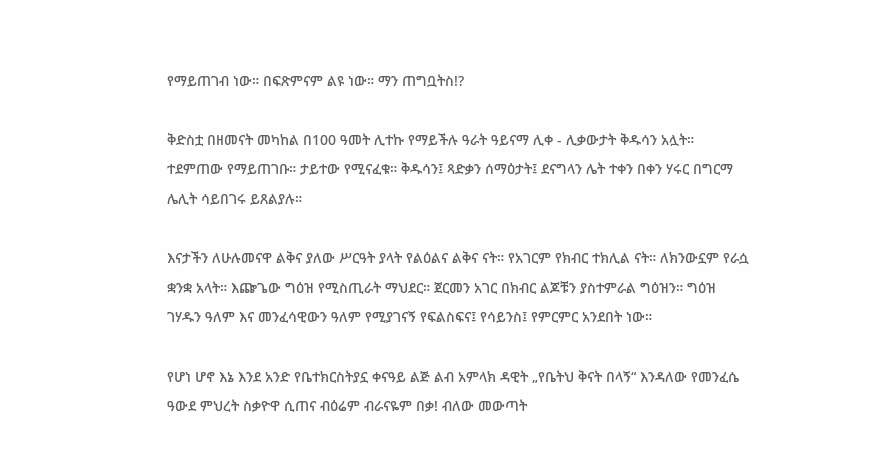የማይጠገብ ነው። በፍጽምናም ልዩ ነው። ማን ጠግቧትስ!?

ቅድስቷ በዘመናት መካከል በ100 ዓመት ሊተኩ የማይችሉ ዓራት ዓይናማ ሊቀ - ሊቃውታት ቅዱሳን አሏት። ተደምጠው የማይጠገቡ። ታይተው የሚናፈቁ። ቅዱሳን፤ ጻድቃን ሰማዕታት፤ ደናግላን ሌት ተቀን በቀን ሃሩር በግርማ ሌሊት ሳይበገሩ ይጸልያሉ።

እናታችን ለሁሉመናዋ ልቅና ያለው ሥርዓት ያላት የልዕልና ልቅና ናት። የአገርም የክብር ተክሊል ናት። ለክንውኗም የራሷ ቋንቋ አላት። እጬጌው ግዕዝ የሚስጢራት ማህደር። ጀርመን አገር በክብር ልጆቹን ያስተምራል ግዕዝን። ግዕዝ ገሃዱን ዓለም እና መንፈሳዊውን ዓለም የሚያገናኝ የፍልስፍና፤ የሳይንስ፤ የምርምር አንደበት ነው።

የሆነ ሆኖ እኔ እንደ አንድ የቤተክርስትያኗ ቀናዓይ ልጅ ልብ አምላክ ዳዊት „የቤትህ ቅናት በላኝ“ እንዳለው የመንፈሴ ዓውደ ምህረት ስቃዮዋ ሲጠና ብዕሬም ብራናዬም በቃ! ብለው መውጣት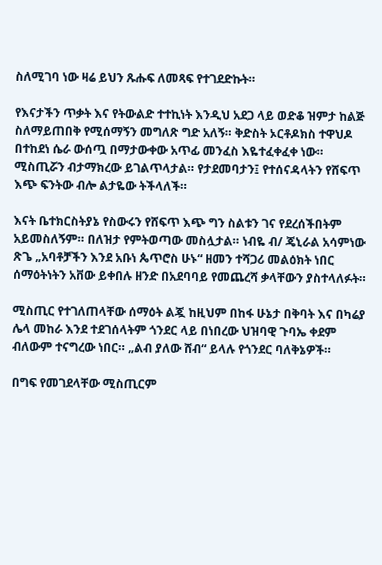ስለሚገባ ነው ዛሬ ይህን ጹሑፍ ለመጻፍ የተገደድኩት።

የእናታችን ጥቃት እና የትውልድ ተተኪነት እንዲህ አደጋ ላይ ወድቆ ዝምታ ከልጅ ስለማይጠበቅ የሚሰማኝን መግለጽ ግድ አለኝ። ቅድስት ኦርቶዶክስ ተዋህዶ በተከደነ ሴራ ውሰጧ በማታውቀው አጥፊ መንፈስ እዬተፈቀፈቀ ነው። ሚስጢሯን ብታማክረው ይገልጥላታል። የታደመባታን፤ የተሰናዳላትን የሸፍጥ እጭ ፍንትው ብሎ ልታዬው ትችላለች።

እናት ቤተክርስትያኔ የስውሩን የሸፍጥ እጭ ግን ስልቱን ገና የደረሰችበትም አይመስለኝም። በለዝታ የምትወጣው መስሏታል። ነብዬ ብ/ ጄኒራል አሳምነው ጽጌ „አባቶቻችን እንደ አቡነ ጴጥሮስ ሁኑ“ ዘመን ተሻጋሪ መልዕክት ነበር ሰማዕትነትን አቨው ይቀበሉ ዘንድ በአደባባይ የመጨረሻ ቃላቸውን ያስተላለፉት።

ሚስጢር የተገለጠላቸው ሰማዕት ልጇ ከዚህም በከፋ ሁኔታ በቅባት እና በካሬያ ሌላ መከራ እንደ ተደገሰላትም ጎንደር ላይ በነበረው ህዝባዊ ጉባኤ ቀደም ብለውም ተናግረው ነበር። „ልብ ያለው ሸብ“ ይላሉ የጎንደር ባለቅኔዎች።

በግፍ የመገደላቸው ሚስጢርም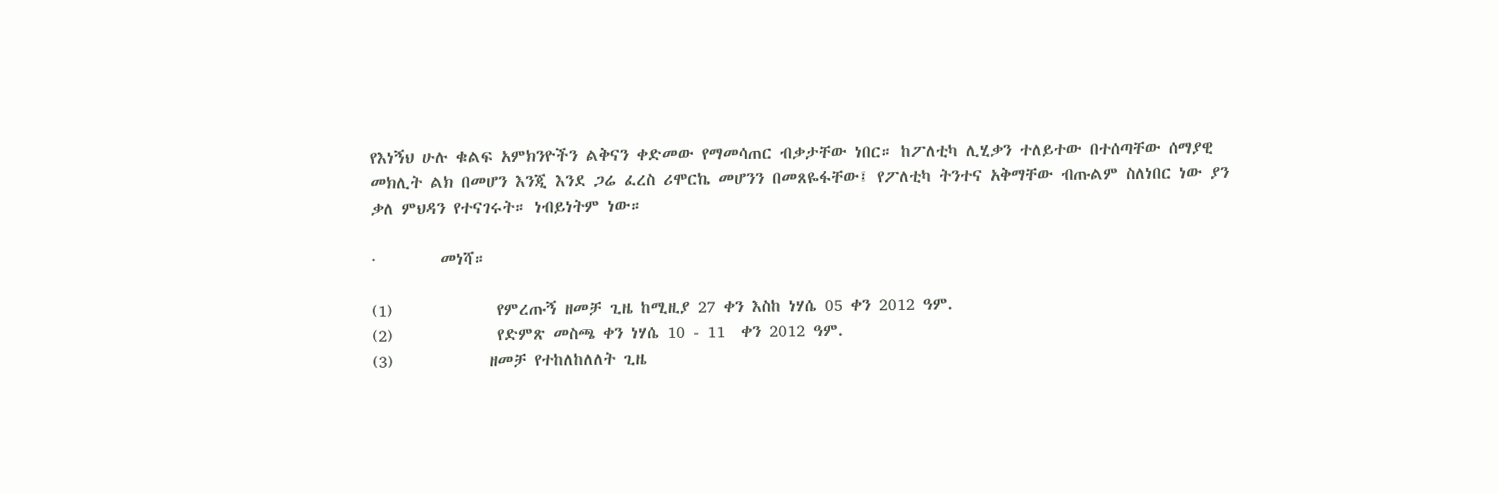የእነኝህ ሁሉ ቁልፍ አምክንዮችን ልቅናን ቀድመው የማመሳጠር ብቃታቸው ነበር። ከፖለቲካ ሊሂቃን ተለይተው በተሰጣቸው ሰማያዊ መክሊት ልክ በመሆን እንጂ እንደ ጋሬ ፈረስ ሪሞርኬ መሆንን በመጸዬፋቸው፤ የፖለቲካ ትንተና አቅማቸው ብጡልም ስለነበር ነው ያን ቃለ ምህዳን የተናገሩት። ነብይነትም ነው።

·        መነሻ።

(1)             የምረጡኝ ዘመቻ ጊዜ ከሚዚያ 27 ቀን እስከ ነሃሴ 05 ቀን 2012 ዓም.
(2)             የድምጽ መስጫ ቀን ነሃሴ 10 - 11  ቀን 2012 ዓም.
(3)            ዘመቻ የተከለከለለት ጊዜ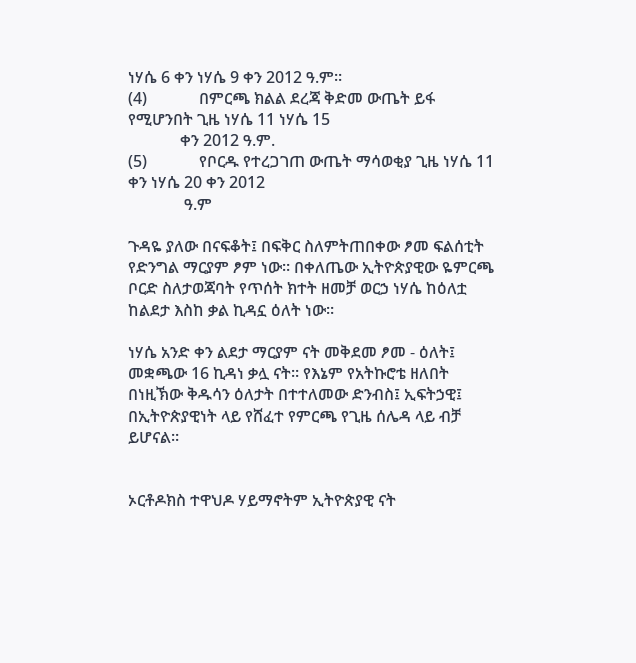ነሃሴ 6 ቀን ነሃሴ 9 ቀን 2012 ዓ.ም።
(4)             በምርጫ ክልል ደረጃ ቅድመ ውጤት ይፋ የሚሆንበት ጊዜ ነሃሴ 11 ነሃሴ 15
             ቀን 2012 ዓ.ም.
(5)             የቦርዱ የተረጋገጠ ውጤት ማሳወቂያ ጊዜ ነሃሴ 11  ቀን ነሃሴ 20 ቀን 2012
              ዓ.ም

ጉዳዬ ያለው በናፍቆት፤ በፍቅር ስለምትጠበቀው ፆመ ፍልሰቲት የድንግል ማርያም ፆም ነው። በቀለጤው ኢትዮጵያዊው ዬምርጫ ቦርድ ስለታወጃባት የጥሰት ክተት ዘመቻ ወርኃ ነሃሴ ከዕለቷ ከልደታ እስከ ቃል ኪዳኗ ዕለት ነው።

ነሃሴ አንድ ቀን ልደታ ማርያም ናት መቅደመ ፆመ - ዕለት፤ መቋጫው 16 ኪዳነ ቃሏ ናት። የእኔም የአትኩሮቴ ዘለበት በነዚኽው ቅዱሳን ዕለታት በተተለመው ድንብስ፤ ኢፍትኃዊ፤ በኢትዮጵያዊነት ላይ የሸፈተ የምርጫ የጊዜ ሰሌዳ ላይ ብቻ ይሆናል።


ኦርቶዶክስ ተዋህዶ ሃይማኖትም ኢትዮጵያዊ ናት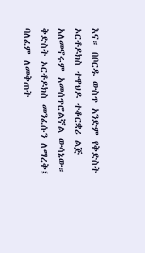እና። በቦርዱ ውስጥ አንድም የቅድስት ኦርቶዶክስ ተዋህዶ ተቆርቋሪ ልጅ አለመኖሩም አመሰጥሮልኛል ውሳኔው። ቅድስት ኦርቶዶክስ መንፈሱን ለማረቅ፤ ባለፈም ለመቅጠት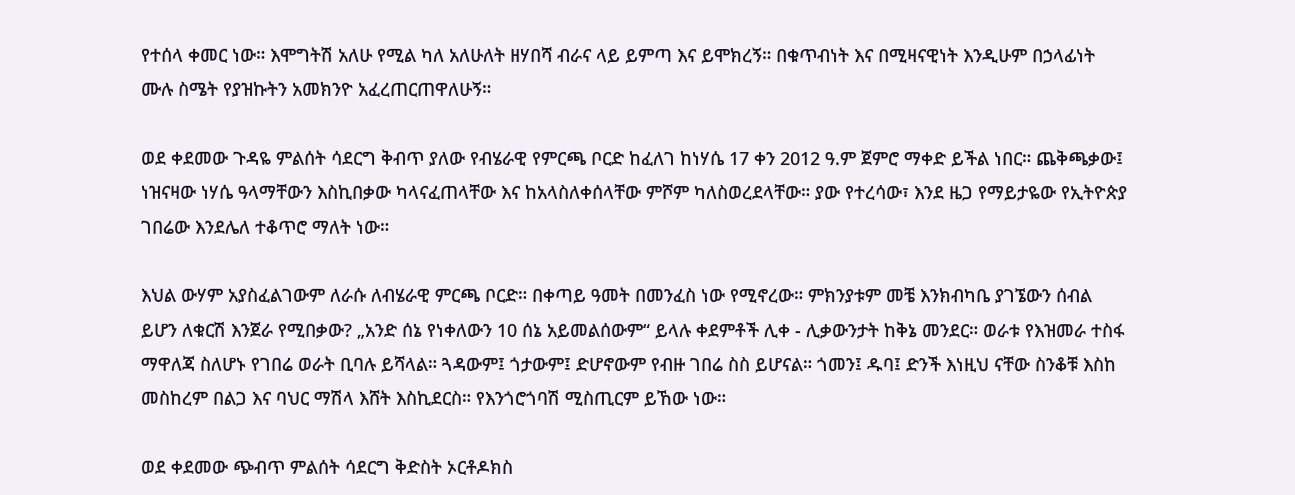የተሰላ ቀመር ነው። እሞግትሽ አለሁ የሚል ካለ አለሁለት ዘሃበሻ ብራና ላይ ይምጣ እና ይሞክረኝ። በቁጥብነት እና በሚዛናዊነት እንዲሁም በኃላፊነት ሙሉ ስሜት የያዝኩትን አመክንዮ አፈረጠርጠዋለሁኝ።

ወደ ቀደመው ጉዳዬ ምልሰት ሳደርግ ቅብጥ ያለው የብሄራዊ የምርጫ ቦርድ ከፈለገ ከነሃሴ 17 ቀን 2012 ዓ.ም ጀምሮ ማቀድ ይችል ነበር። ጨቅጫቃው፤ ነዝናዛው ነሃሴ ዓላማቸውን እስኪበቃው ካላናፈጠላቸው እና ከአላስለቀሰላቸው ምሾም ካለስወረደላቸው። ያው የተረሳው፣ እንደ ዜጋ የማይታዬው የኢትዮጵያ ገበሬው እንደሌለ ተቆጥሮ ማለት ነው።

እህል ውሃም አያስፈልገውም ለራሱ ለብሄራዊ ምርጫ ቦርድ። በቀጣይ ዓመት በመንፈስ ነው የሚኖረው። ምክንያቱም መቼ እንክብካቤ ያገኜውን ሰብል ይሆን ለቁርሽ እንጀራ የሚበቃው? „አንድ ሰኔ የነቀለውን 10 ሰኔ አይመልሰውም“ ይላሉ ቀደምቶች ሊቀ - ሊቃውንታት ከቅኔ መንደር። ወራቱ የእዝመራ ተስፋ ማዋለጃ ስለሆኑ የገበሬ ወራት ቢባሉ ይሻላል። ጓዳውም፤ ጎታውም፤ ድሆኖውም የብዙ ገበሬ ስስ ይሆናል። ጎመን፤ ዱባ፤ ድንች እነዚህ ናቸው ስንቆቹ እስከ መስከረም በልጋ እና ባህር ማሽላ እሸት እስኪደርስ። የእንጎሮጎባሽ ሚስጢርም ይኸው ነው።

ወደ ቀደመው ጭብጥ ምልሰት ሳደርግ ቅድስት ኦርቶዶክስ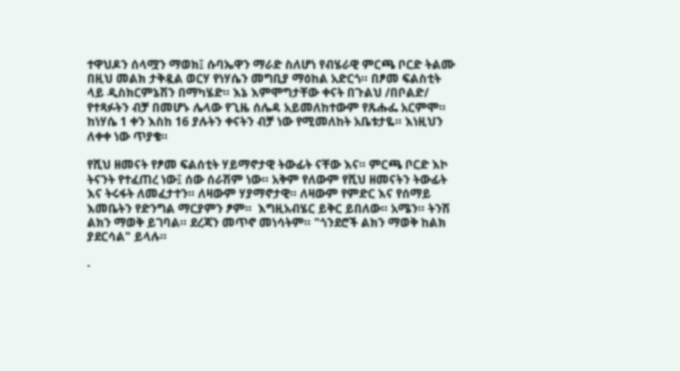ተዋህዶን ሰላሟን ማወክ፤ ሱባኤዋን ማራድ ስለሆነ የብሄራዊ ምርጫ ቦርድ ትልሙ በዚህ መልክ ታቅዷል ወርሃ የነሃሴን መግቢያ ማዕከል አድርጎ። በፆመ ፍልስቲት ላይ ዲስክርምኔሽን በማካሄድ። እኔ እምሞግታቸው ቀናት በጉልህ /በቦልድ/ የተጻፉትን ብቻ በመሆኑ ሌላው የጊዜ ሰሌዳ አይመለከተውም የጹሑፌ አርምሞ። ከነሃሴ 1 ቀን እስከ 16 ያሉትን ቀናትን ብቻ ነው የሚመለከት አቤቱታዬ። እነዚህን ለቀቀ ነው ጥያቄ።

የሺህ ዘመናት የፆመ ፍልሰቲት ሃይማኖታዊ ትውፊት ናቸው እና። ምርጫ ቦርድ እኮ ትናንት የተፈጠረ ነው፤ ሰው ሰራሽም ነው። አቅም የለውም የሺህ ዘመናትን ትውፊት እና ትሩፋት ለመፈታተን። ለዛውም ሃያማኖታዊ። ለዛውም የምድር እና የሰማይ እመቤትን የድንግል ማርያምን ፆም።  እግዚአብሄር ይቅር ይበለው። አሜን። ትንሽ ልክን ማወቅ ይገባል። ደረጃን መጥኖ መነሳትም። "ጎንደሮች ልክን ማወቅ ከልክ ያደርሳል" ይላሉ።

·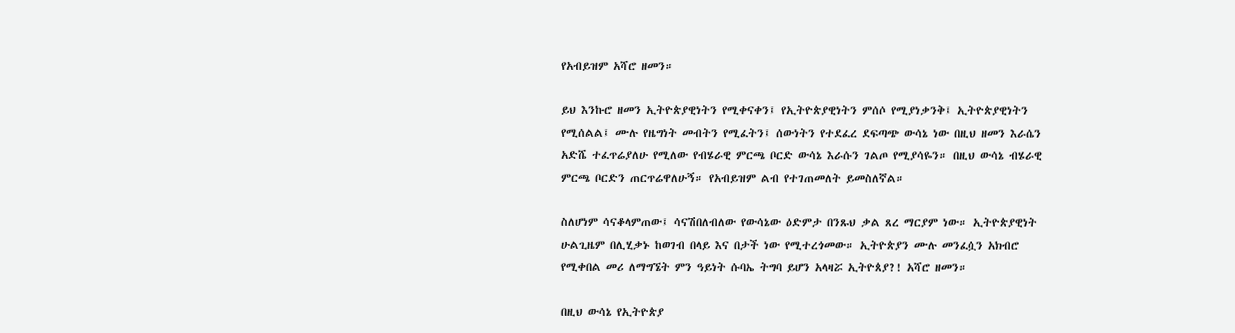የአብይዝም አሻሮ ዘመን።

ይህ እንኩሮ ዘመን ኢትዮጵያዊነትን የሚቀናቀን፤ የኢትዮጵያዊነትን ምሰሶ የሚያነቃንቅ፤ ኢትዮጵያዊነትን የሚሰልል፤ ሙሉ የዜግነት መብትን የሚፈትን፤ ሰውነትን የተደፈረ ደፍጣጭ ውሳኔ ነው በዚህ ዘመን እራሴን አድሼ ተፈጥሬያለሁ የሚለው የብሄራዊ ምርጫ ቦርድ ውሳኔ እራሱን ገልጦ የሚያሳዬን። በዚህ ውሳኔ ብሄራዊ ምርጫ ቦርድን ጠርጥሬዋለሁኝ። የአብይዝም ልብ የተገጠመለት ይመስለኛል።

ስለሆነም ሳናቆላምጠው፤ ሳናሽበለብለው የውሳኔው ዕድምታ በንጹህ ቃል ጸረ ማርያም ነው። ኢትዮጵያዊነት ሁልጊዜም በሊሂቃኑ ከወገብ በላይ እና በታች ነው የሚተረጎመው። ኢትዮጵያን ሙሉ መንፈሷን አክብሮ የሚቀበል መሪ ለማግኜት ምን ዓይነት ሱባኤ ትግባ ይሆን አላዛሯ ኢትዮጰያ?! አሻሮ ዘመን።

በዚህ ውሳኔ የኢትዮጵያ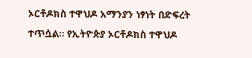ኦርቶዶክስ ተዋህዶ አማንያን ነፃነት በድፍረት ተጥሷል። የኢትዮጵያ ኦርቶዶክስ ተዋህዶ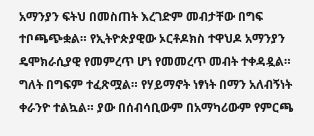አማንያን ፍትህ በመስጠት እረገድም መብታቸው በግፍ ተቦጫጭቋል። የኢትዮጵያዊው ኦርቶዶክስ ተዋህዶ አማንያን ዴሞክራሲያዊ የመምረጥ ሆነ የመመረጥ መብት ተቀዳዷል። ግለት በግፍም ተፈጽሟል። የሃይማኖት ነፃነት በማን አለብኝነት ቀራንዮ ተልኳል። ያው በሰብሳቢውም በአማካሪውም የምርጫ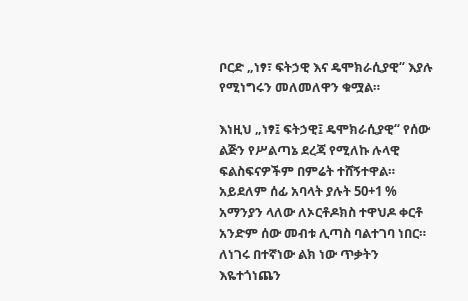ቦርድ „ነፃ፣ ፍትኃዊ እና ዴሞክራሲያዊ“ እያሉ የሚነግሩን መለመለዋን ቁሟል።

እነዚህ „ነፃ፤ ፍትኃዊ፤ ዴሞክራሲያዊ“ የሰው ልጅን የሥልጣኔ ደረጃ የሚለኩ ሉላዊ ፍልስፍናዎችም በምሬት ተሸኝተዋል። አይደለም ሰፊ አባላት ያሉት 50+1 % አማንያን ላለው ለኦርቶዶክስ ተዋህዶ ቀርቶ አንድም ሰው መብቱ ሊጣስ ባልተገባ ነበር። ለነገሩ በተኛነው ልክ ነው ጥቃትን እዬተጎነጨን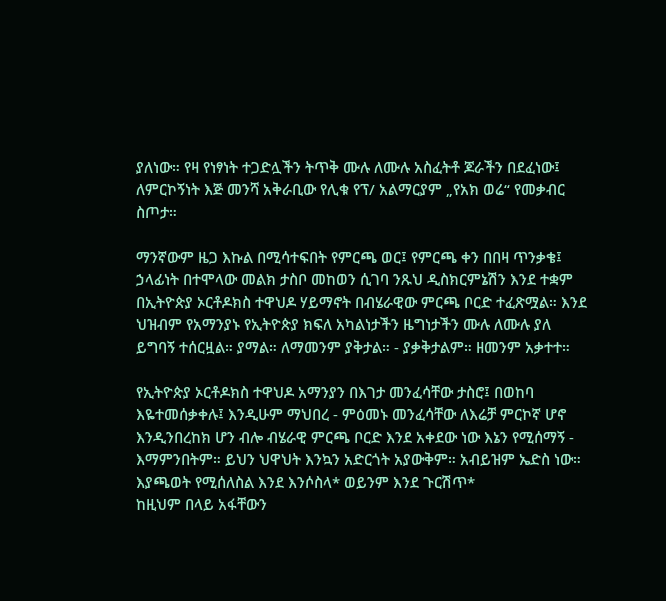ያለነው። የዛ የነፃነት ተጋድሏችን ትጥቅ ሙሉ ለሙሉ አስፈትቶ ጆራችን በደፈነው፤ ለምርኮኝነት እጅ መንሻ አቅራቢው የሊቁ የፕ/ አልማርያም „የአክ ወሬ“ የመቃብር ስጦታ።

ማንኛውም ዜጋ እኩል በሚሳተፍበት የምርጫ ወር፤ የምርጫ ቀን በበዛ ጥንቃቄ፤ ኃላፊነት በተሞላው መልክ ታስቦ መከወን ሲገባ ንጹህ ዲስክርምኔሽን እንደ ተቋም በኢትዮጵያ ኦርቶዶክስ ተዋህዶ ሃይማኖት በብሄራዊው ምርጫ ቦርድ ተፈጽሟል። እንደ ህዝብም የአማንያኑ የኢትዮጵያ ክፍለ አካልነታችን ዜግነታችን ሙሉ ለሙሉ ያለ ይግባኝ ተሰርዟል። ያማል። ለማመንም ያቅታል። - ያቃቅታልም። ዘመንም አቃተተ።

የኢትዮጵያ ኦርቶዶክስ ተዋህዶ አማንያን በእገታ መንፈሳቸው ታስሮ፤ በወከባ እዬተመሰቃቀሉ፤ እንዲሁም ማህበረ - ምዕመኑ መንፈሳቸው ለእሬቻ ምርኮኛ ሆኖ እንዲንበረከክ ሆን ብሎ ብሄራዊ ምርጫ ቦርድ እንደ አቀደው ነው እኔን የሚሰማኝ - እማምንበትም። ይህን ህዋህት እንኳን አድርጎት አያውቅም። አብይዝም ኤድስ ነው። እያጫወት የሚሰለስል እንደ እንሶስላ* ወይንም እንደ ጉርሽጥ*
ከዚህም በላይ አፋቸውን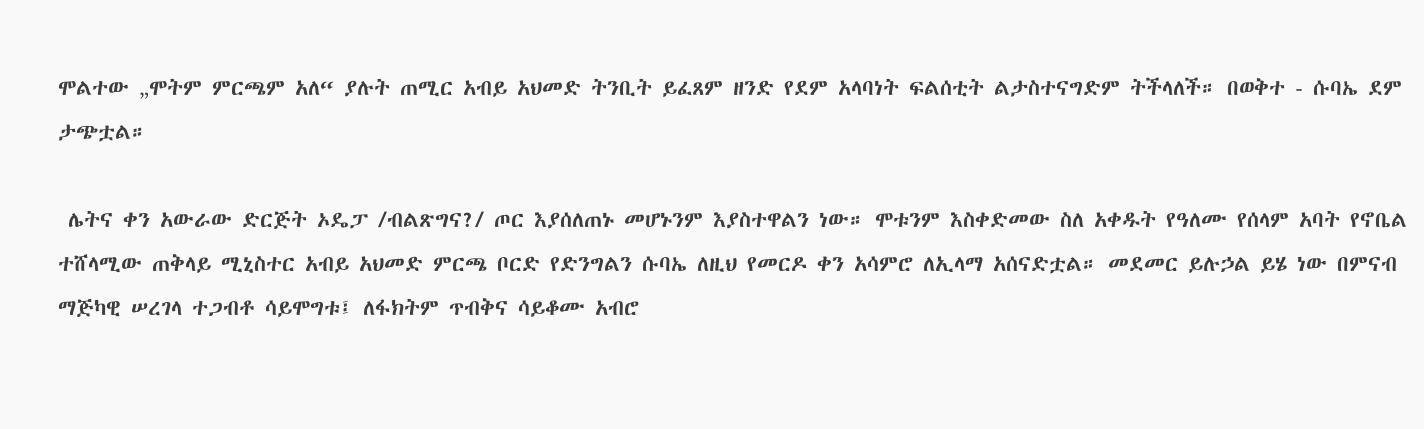ሞልተው „ሞትም ምርጫም አለ“ ያሉት ጠሚር አብይ አህመድ ትንቢት ይፈጸም ዘንድ የደም አላባነት ፍልሰቲት ልታስተናግድም ትችላለች። በወቅተ - ሱባኤ ደም ታጭቷል።

 ሌትና ቀን አውራው ድርጅት ኦዴፓ /ብልጽግና?/ ጦር እያሰለጠኑ መሆኑንም እያስተዋልን ነው። ሞቱንም እስቀድመው ስለ አቀዱት የዓለሙ የሰላም አባት የኖቤል ተሸላሚው ጠቅላይ ሚኒስተር አብይ አህመድ ምርጫ ቦርድ የድንግልን ሱባኤ ለዚህ የመርዶ ቀን አሳምሮ ለኢላማ አሰናድቷል። መደመር ይሉኃል ይሄ ነው በምናብ ማጅካዊ ሠረገላ ተጋብቶ ሳይሞግቱ፤ ለፋክትም ጥብቅና ሳይቆሙ አብሮ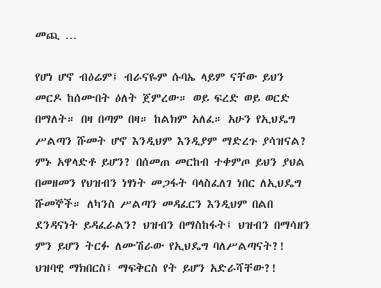መጪ …

የሆነ ሆኖ ብዕሬም፤ ብራናዬም ሱባኤ ላይም ናቸው ይህን መርዶ ከሰሙበት ዕለት ጀምረው። ወይ ፍረድ ወይ ወርድ በማለት። በዛ በጣም በዛ። ከልክም አለፈ። አሁን የኢህዴግ ሥልጣን ሹመት ሆኖ እንዲህም እንዲያም ማድረጉ ያሳዝናል? ምኑ አዋላድቶ ይሆን? በሰመጠ መርከብ ተቀምጦ ይህን ያህል በመዘመን የህዝብን ነፃነት መጋፋት ባላስፈለገ ነበር ለኢህዴግ ሹመኞች። ለካንስ ሥልጣን መዳፈርን እንዲህም በልበ ደንዳናነት ይዳፈራልን? ህዝብን በማስከፋት፤ ህዝብን በማሳዘን ምን ይሆን ትርፉ ለሙሽራው የኢህዴግ ባለሥልጣናት?! ህዝባዊ ማክበርስ፤ ማፍቅርስ የት ይሆን አድራሻቸው?!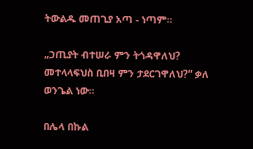ትውልዱ መጠጊያ አጣ - ነጣም።

„ኃጢያት ብተሠራ ምን ትጎዳዋለህ?
መተላላፍህስ ቢበዛ ምን ታደርገዋለህ?“ ቃለ ወንጌል ነው።

በሌላ በኩል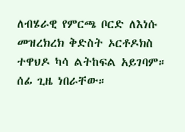ለብሄራዊ የምርጫ ቦርድ ለእነሱ መዝረክረክ ቅድስት ኦርቶዶክስ ተዋህዶ ካሳ ልትከፍል አይገባም። ሰፊ ጊዜ ነበራቸው።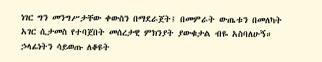ነገር ግን መንግሥታቸው ቀውስን በማደራጀት፤ በመምራት ውጤቱን በመለካት አገር ሲታመስ የተባጀበት መሰረታዊ ምክንያት ያውቁታል ብዬ አስባለሁኝ። ኃላፊነትን ሳይወጡ ለቆዩት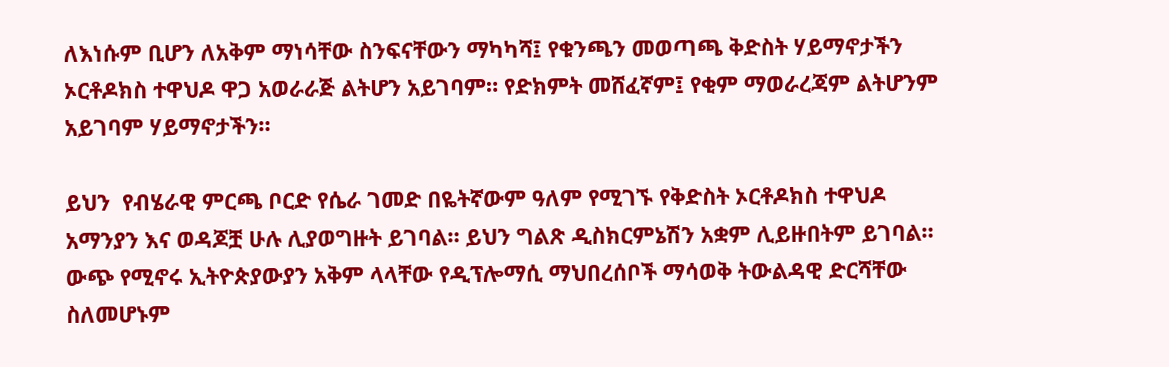ለእነሱም ቢሆን ለአቅም ማነሳቸው ስንፍናቸውን ማካካሻ፤ የቁንጫን መወጣጫ ቅድስት ሃይማኖታችን ኦርቶዶክስ ተዋህዶ ዋጋ አወራራጅ ልትሆን አይገባም። የድክምት መሸፈኛም፤ የቂም ማወራረጃም ልትሆንም አይገባም ሃይማኖታችን።

ይህን  የብሄራዊ ምርጫ ቦርድ የሴራ ገመድ በዬትኛውም ዓለም የሚገኙ የቅድስት ኦርቶዶክስ ተዋህዶ አማንያን እና ወዳጆቿ ሁሉ ሊያወግዙት ይገባል። ይህን ግልጽ ዲስክርምኔሽን አቋም ሊይዙበትም ይገባል። ውጭ የሚኖሩ ኢትዮጵያውያን አቅም ላላቸው የዲፕሎማሲ ማህበረሰቦች ማሳወቅ ትውልዳዊ ድርሻቸው ስለመሆኑም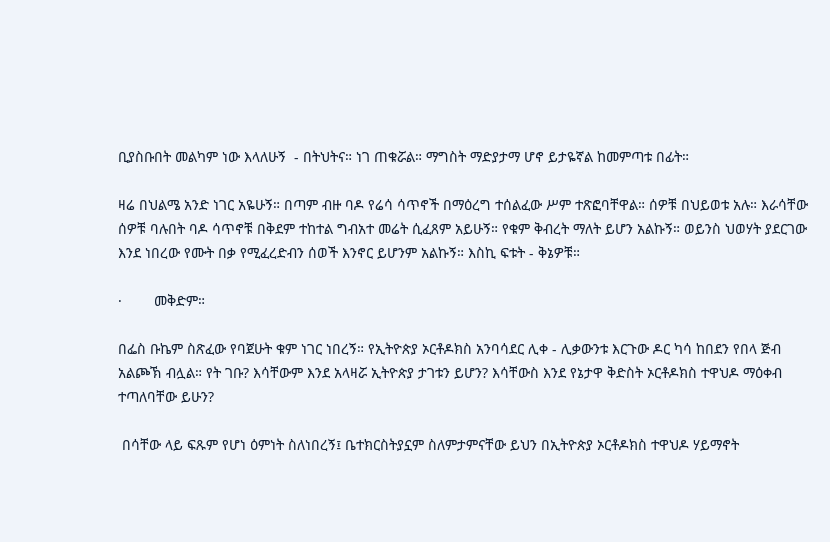ቢያስቡበት መልካም ነው እላለሁኝ  - በትህትና። ነገ ጠቁሯል። ማግስት ማድያታማ ሆኖ ይታዬኛል ከመምጣቱ በፊት።

ዛሬ በህልሜ አንድ ነገር አዬሁኝ። በጣም ብዙ ባዶ የሬሳ ሳጥኖች በማዕረግ ተሰልፈው ሥም ተጽፎባቸዋል። ሰዎቹ በህይወቱ አሉ። እራሳቸው ሰዎቹ ባሉበት ባዶ ሳጥኖቹ በቅደም ተከተል ግብአተ መሬት ሲፈጸም አይሁኝ። የቁም ቅብረት ማለት ይሆን አልኩኝ። ወይንስ ህወሃት ያደርገው እንደ ነበረው የሙት በቃ የሚፈረድብን ሰወች እንኖር ይሆንም አልኩኝ። እስኪ ፍቱት - ቅኔዎቹ።

·        መቅድም።

በፌስ ቡኬም ስጽፈው የባጀሁት ቁም ነገር ነበረኝ። የኢትዮጵያ ኦርቶዶክስ አንባሳደር ሊቀ - ሊቃውንቱ እርጉው ዶር ካሳ ከበደን የበላ ጅብ አልጮኽ ብሏል። የት ገቡ? እሳቸውም እንደ አላዛሯ ኢትዮጵያ ታገቱን ይሆን? እሳቸውስ እንደ የኔታዋ ቅድስት ኦርቶዶክስ ተዋህዶ ማዕቀብ ተጣለባቸው ይሁን?

 በሳቸው ላይ ፍጹም የሆነ ዕምነት ስለነበረኝ፤ ቤተክርስትያኗም ስለምታምናቸው ይህን በኢትዮጵያ ኦርቶዶክስ ተዋህዶ ሃይማኖት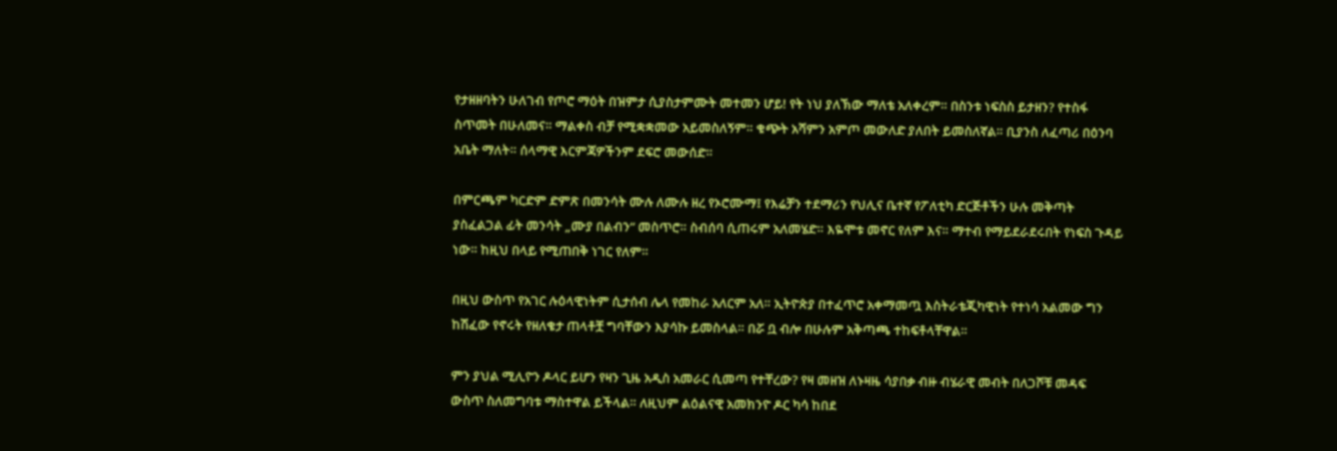የታዘዘባትን ሁለገብ የጦሮ ማዕት በዝምታ ሲያስታምሙት መተመን ሆይ! የት ነህ ያለኽው ማለቴ አለቀረም። በስንቱ ነፍስስ ይታዘን? የተስፋ ስጥመት በሁለመና። ማልቀስ ብቻ የሚቋቋመው አይመስለኝም። ቁጭት አሻምን አምጦ መውለድ ያለበት ይመስለኛል። ቢያንስ ለፈጣሪ በዕንባ አቤት ማለት። ሰላማዊ እርምጃዎችንም ደፍሮ መውሰድ።

በምርጫም ካርድም ድምጽ በመንሳት ሙሉ ለሙሉ ዘረ የኦሮሙማ፤ የእሬቻን ተደማሪን የህሊና ቤተኛ የፖለቲካ ድርጅቶችን ሁሉ መቅጣት ያስፈልጋል ፊት መንሳት „ሙያ በልብን“ መስጥሮ። ስብሰባ ሲጠሩም አለመሄድ። እዬሞቱ መኖር የለም እና። ማተብ የማይደራደሩበት የነፍስ ጉዳይ ነው። ከዚህ በላይ የሚጠበቅ ነገር የለም።

በዚህ ውስጥ የአገር ሉዕላዊነትም ሲታሰብ ሌላ የመከራ አለርም አለ። ኢትዮጵያ በተፈጥሮ አቀማመጧ እስትራቴጂካዊነት የተነሳ አልመው ግን ከሽፈው የኖሩት የዘለቄታ ጠላቶቿ ግባቸውን እያሳኩ ይመስላል። በሯ ቧ ብሎ በሁሉም አቅጣጫ ተከፍቶላቸዋል።

ምን ያህል ሚሊዮን ዶላር ይሆን የዛን ጊዜ አዲስ አመራር ሲመጣ የተቸረው? የዛ መዘዝ ለኑዛዜ ሳያበቃ ብዙ ብሄራዊ መብት በለጋሾቹ መዳፍ ውስጥ ስለመግባቱ ማስተዋል ይችላል። ለዚህም ልዕልናዊ አመክንዮ ዶር ካሳ ከበደ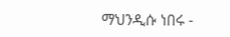ማህንዲሱ ነበሩ -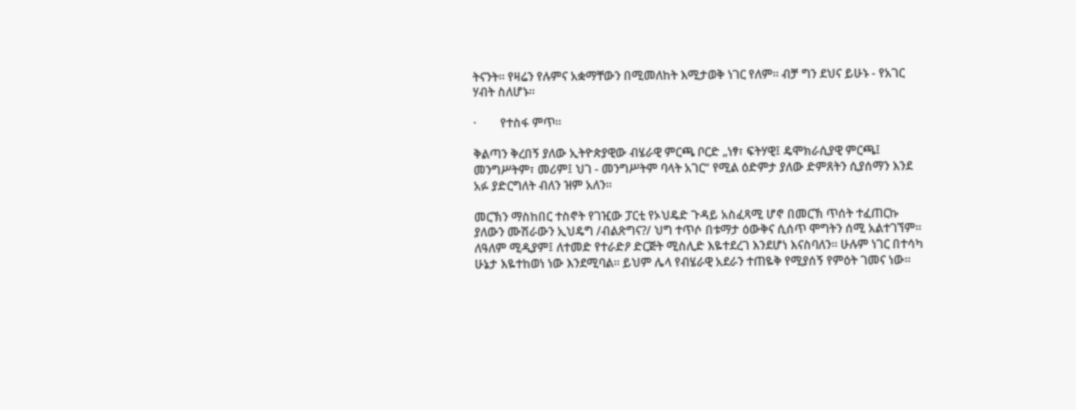ትናንት። የዛሬን የሉምና አቋማቸውን በሚመለከት እሚታወቅ ነገር የለም። ብቻ ግን ደህና ይሁኑ - የአገር ሃብት ስለሆኑ።

·        የተስፋ ምጥ።

ቅልጣን ቅረበኝ ያለው ኢትዮጵያዊው ብሄራዊ ምርጫ ቦርድ „ነፃ፣ ፍትሃዊ፤ ዴሞክራሲያዊ ምርጫ፤ መንግሥትም፣ መሪም፤ ህገ - መንግሥትም ባላት አገር“ የሚል ዕድምታ ያለው ድምጸትን ሲያሰማን እንደ አፉ ያድርግለት ብለን ዝም አለን።

መርኽን ማስከበር ተስኖት የገዢው ፓርቲ የኦህዴድ ጉዳይ አስፈጻሚ ሆኖ በመርኽ ጥሰት ተፈጠርኩ ያለውን ሙሽራውን ኢህዴግ /ብልጽግና?/ ህግ ተጥሶ በቱማታ ዕውቅና ሲሰጥ ሞግትን ሰሚ አልተገኘም። ለዓለም ሚዲያም፤ ለተመድ የተራድዖ ድርጅት ሚስሊድ እዬተደረገ እንደሆነ እናስባለን። ሁሉም ነገር በተሳካ ሁኔታ እዬተከወነ ነው እንደሚባል። ይህም ሌላ የብሄራዊ አደራን ተጠዬቅ የሚያሰኝ የምዕት ገመና ነው።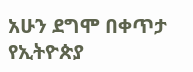አሁን ደግሞ በቀጥታ የኢትዮጵያ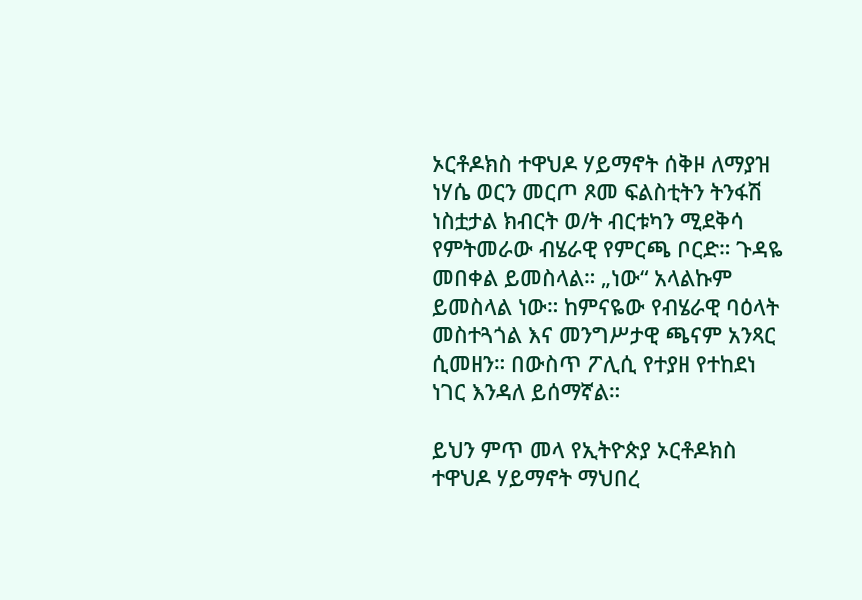ኦርቶዶክስ ተዋህዶ ሃይማኖት ሰቅዞ ለማያዝ ነሃሴ ወርን መርጦ ጾመ ፍልስቲትን ትንፋሽ ነስቷታል ክብርት ወ/ት ብርቱካን ሚደቅሳ የምትመራው ብሄራዊ የምርጫ ቦርድ። ጉዳዬ መበቀል ይመስላል። „ነው“ አላልኩም ይመስላል ነው። ከምናዬው የብሄራዊ ባዕላት መስተጓጎል እና መንግሥታዊ ጫናም አንጻር ሲመዘን። በውስጥ ፖሊሲ የተያዘ የተከደነ ነገር እንዳለ ይሰማኛል።

ይህን ምጥ መላ የኢትዮጵያ ኦርቶዶክስ ተዋህዶ ሃይማኖት ማህበረ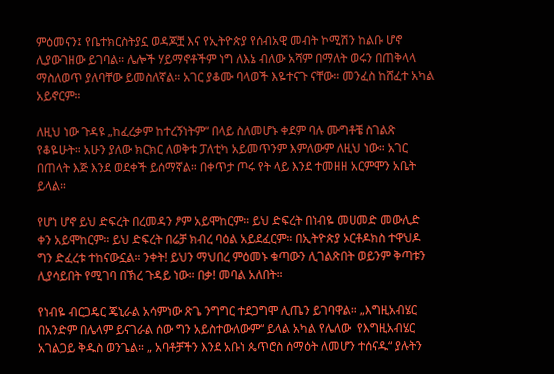ምዕመናን፤ የቤተክርስትያኗ ወዳጆቿ እና የኢትዮጵያ የሰብአዊ መብት ኮሚሽን ከልቡ ሆኖ ሊያውገዘው ይገባል። ሌሎች ሃይማኖቶችም ነግ ለእኔ ብለው አሻም በማለት ወሩን በጠቅላላ ማስለወጥ ያለባቸው ይመስለኛል። አገር ያቆሙ ባላወች እዬተናጉ ናቸው። መንፈስ ከሸፈተ አካል አይኖርም።

ለዚህ ነው ጉዳዩ „ከፈረቃም ከተረኝነትም“ በላይ ስለመሆኑ ቀደም ባሉ ሙግቶቼ ስገልጽ የቆዬሁት። አሁን ያለው ክርክር ለወቅቱ ፓለቲካ አይመጥንም እምለውም ለዚህ ነው። አገር በጠላት እጅ እንደ ወደቀች ይሰማኛል። በቀጥታ ጦሩ የት ላይ እንደ ተመዘዘ አርምሞን አቤት ይላል።

የሆነ ሆኖ ይህ ድፍረት በረመዳን ፆም አይሞከርም። ይህ ድፍረት በነብዬ መሀመድ መውሊድ ቀን አይሞከርም። ይህ ድፍረት በሬቻ ክብረ ባዕል አይደፈርም። በኢትዮጵያ ኦርቶዶክስ ተዋህዶ ግን ድፈረቱ ተከናውኗል። ንቀት! ይህን ማህበረ ምዕመኑ ቁጣውን ሊገልጽበት ወይንም ቅጣቱን ሊያሳይበት የሚገባ በኽረ ጉዳይ ነው። በቃ! መባል አለበት።

የነብዬ ብርጋዴር ጄኒራል አሳምነው ጽጌ ንግግር ተደጋግሞ ሊጤን ይገባዋል። „እግዚአብሄር በአንድም በሌላም ይናገራል ሰው ግን አይስተውለውም“ ይላል አካል የሌለው  የእግዚአብሄር አገልጋይ ቅዱስ ወንጌል። „ አባቶቻችን እንደ አቡነ ጴጥሮስ ሰማዕት ለመሆን ተሰናዱ“ ያሉትን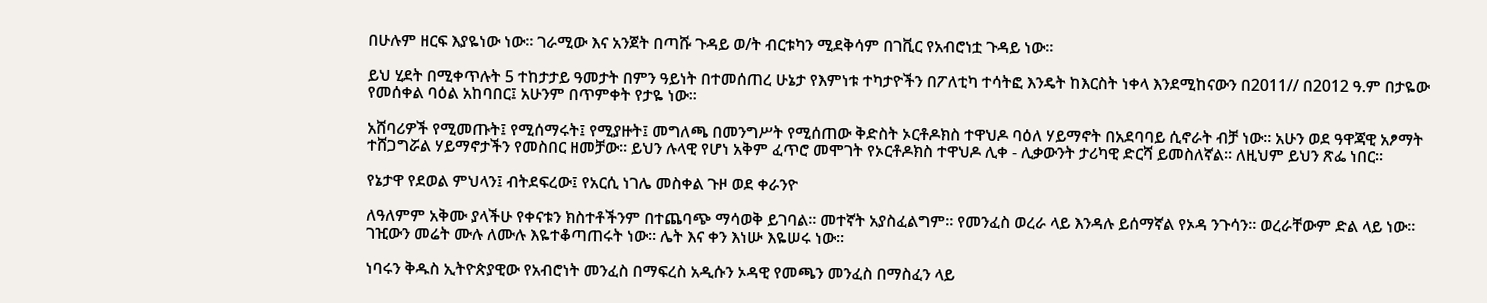በሁሉም ዘርፍ እያዬነው ነው። ገራሚው እና አንጀት በጣሹ ጉዳይ ወ/ት ብርቱካን ሚደቅሳም በገቪር የአብሮነቷ ጉዳይ ነው።

ይህ ሂደት በሚቀጥሉት 5 ተከታታይ ዓመታት በምን ዓይነት በተመሰጠረ ሁኔታ የእምነቱ ተካታዮችን በፖለቲካ ተሳትፎ እንዴት ከእርስት ነቀላ እንደሚከናውን በ2011// በ2012 ዓ.ም በታዬው የመሰቀል ባዕል አከባበር፤ አሁንም በጥምቀት የታዬ ነው።

አሸባሪዎች የሚመጡት፤ የሚሰማሩት፤ የሚያዙት፤ መግለጫ በመንግሥት የሚሰጠው ቅድስት ኦርቶዶክስ ተዋህዶ ባዕለ ሃይማኖት በአደባባይ ሲኖራት ብቻ ነው። አሁን ወደ ዓዋጃዊ አፆማት ተሸጋግሯል ሃይማኖታችን የመስበር ዘመቻው። ይህን ሉላዊ የሆነ አቅም ፈጥሮ መሞገት የኦርቶዶክስ ተዋህዶ ሊቀ - ሊቃውንት ታሪካዊ ድርሻ ይመስለኛል። ለዚህም ይህን ጽፌ ነበር።

የኔታዋ የደወል ምህላን፤ ብትደፍረው፤ የአርሲ ነገሌ መስቀል ጉዞ ወደ ቀራንዮ

ለዓለምም አቅሙ ያላችሁ የቀናቱን ክስተቶችንም በተጨባጭ ማሳወቅ ይገባል። መተኛት አያስፈልግም። የመንፈስ ወረራ ላይ እንዳሉ ይሰማኛል የኦዳ ንጉሳን። ወረራቸውም ድል ላይ ነው። ገዢውን መሬት ሙሉ ለሙሉ እዬተቆጣጠሩት ነው። ሌት እና ቀን እነሡ እዬሠሩ ነው።

ነባሩን ቅዱስ ኢትዮጵያዊው የአብሮነት መንፈስ በማፍረስ አዲሱን ኦዳዊ የመጫን መንፈስ በማስፈን ላይ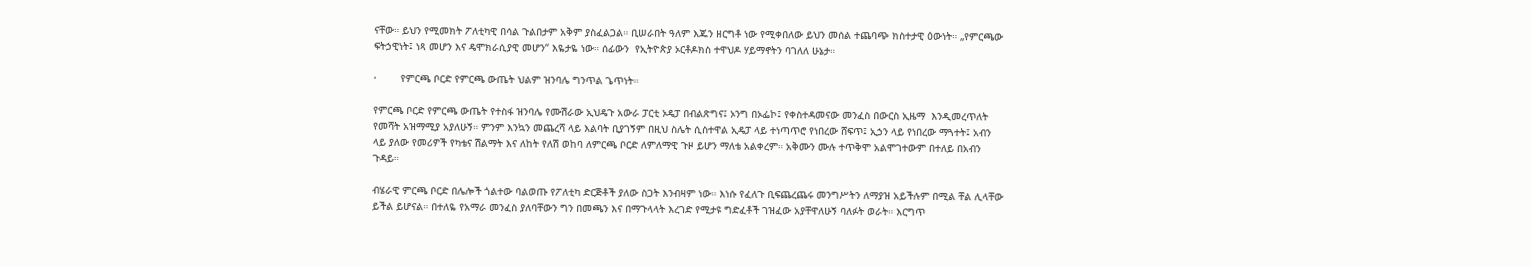ናቸው። ይህን የሚመክት ፖለቲካዊ በሳል ጉልበታም አቅም ያስፈልጋል። ቢሠራበት ዓለም እጁን ዘርግቶ ነው የሚቀበለው ይህን መሰል ተጨባጭ ክስተታዊ ዕውነት። „የምርጫው ፍትኃዊነት፤ ነጻ መሆን እና ዴሞክራሲያዊ መሆን“ እዬታዬ ነው። ሰፊውን  የኢትዮጵያ ኦርቶዶክስ ተዋህዶ ሃይማኖትን ባገለለ ሁኔታ።

·        የምርጫ ቦርድ የምርጫ ውጤት ህልም ዝንባሌ ግንጥል ጌጥነት።

የምርጫ ቦርድ የምርጫ ውጤት የተስፋ ዝንባሌ የሙሽራው ኢህዴጉ አውራ ፓርቲ ኦዴፓ በብልጽግና፤ ኦንግ በኦፌኮ፤ የቀስተዳመናው መንፈስ በውርስ ኢዜማ  እንዲመረጥለት የመሻት አዝማሚያ አያለሁኝ። ምንም እንኳን መጨረሻ ላይ እልባት ቢያገኝም በዚህ ስሌት ሲስተዋል ኢዴፓ ላይ ተነጣጥሮ የነበረው ሸፍጥ፤ ኢኃን ላይ የነበረው ማጓተት፤ አብን ላይ ያለው የመሪዎች የካቴና ሽልማት እና ለከት የለሽ ወከባ ለምርጫ ቦርድ ለምለማዊ ጉዞ ይሆን ማለቴ አልቀረም። አቅሙን ሙሉ ተጥቅሞ አልሞገተውም በተለይ በአብን ጉዳይ።

ብሄራዊ ምርጫ ቦርድ በሌሎች ጎልተው ባልወጡ የፖለቲካ ድርጅቶች ያለው ስጋት እንብዛም ነው። እነሱ የፈለጉ ቢፍጨረጨሩ መንግሥትን ለማያዝ አይችሉም በሚል ቸል ሊላቸው ይችል ይሆናል። በተለዬ የአማራ መንፈስ ያለባቸውን ግን በመጫን እና በማጉላላት እረገድ የሚታዩ ግድፈቶች ገዝፈው አያቸዋለሁኝ ባለፉት ወራት። እርግጥ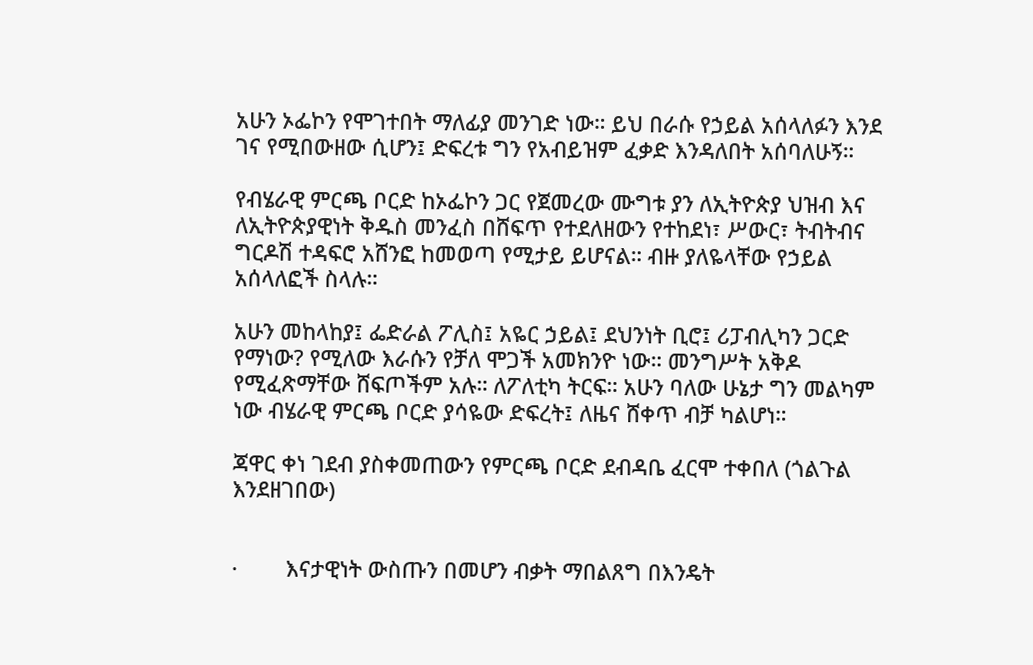አሁን ኦፌኮን የሞገተበት ማለፊያ መንገድ ነው። ይህ በራሱ የኃይል አሰላለፉን እንደ ገና የሚበውዘው ሲሆን፤ ድፍረቱ ግን የአብይዝም ፈቃድ እንዳለበት አሰባለሁኝ።

የብሄራዊ ምርጫ ቦርድ ከኦፌኮን ጋር የጀመረው ሙግቱ ያን ለኢትዮጵያ ህዝብ እና ለኢትዮጵያዊነት ቅዱስ መንፈስ በሸፍጥ የተደለዘውን የተከደነ፣ ሥውር፣ ትብትብና ግርዶሽ ተዳፍሮ አሸንፎ ከመወጣ የሚታይ ይሆናል። ብዙ ያለዬላቸው የኃይል አሰላለፎች ስላሉ።

አሁን መከላከያ፤ ፌድራል ፖሊስ፤ አዬር ኃይል፤ ደህንነት ቢሮ፤ ሪፓብሊካን ጋርድ የማነው? የሚለው እራሱን የቻለ ሞጋች አመክንዮ ነው። መንግሥት አቅዶ የሚፈጽማቸው ሸፍጦችም አሉ። ለፖለቲካ ትርፍ። አሁን ባለው ሁኔታ ግን መልካም ነው ብሄራዊ ምርጫ ቦርድ ያሳዬው ድፍረት፤ ለዜና ሸቀጥ ብቻ ካልሆነ።

ጃዋር ቀነ ገደብ ያስቀመጠውን የምርጫ ቦርድ ደብዳቤ ፈርሞ ተቀበለ (ጎልጉል እንደዘገበው)


·        እናታዊነት ውስጡን በመሆን ብቃት ማበልጸግ በእንዴት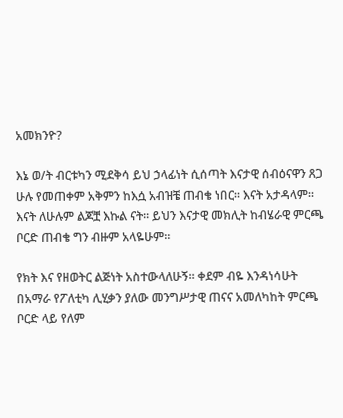አመክንዮ?

እኔ ወ/ት ብርቱካን ሚደቅሳ ይህ ኃላፊነት ሲሰጣት እናታዊ ሰብዕናዋን ጸጋ ሁሉ የመጠቀም አቅምን ከእሷ አብዝቼ ጠብቄ ነበር። እናት አታዳላም። እናት ለሁሉም ልጆቿ እኩል ናት። ይህን እናታዊ መክሊት ከብሄራዊ ምርጫ ቦርድ ጠብቄ ግን ብዙም አላዬሁም።

የክት እና የዘወትር ልጅነት አስተውላለሁኝ። ቀደም ብዬ እንዳነሳሁት በአማራ የፖለቲካ ሊሂቃን ያለው መንግሥታዊ ጠናና አመለካከት ምርጫ ቦርድ ላይ የለም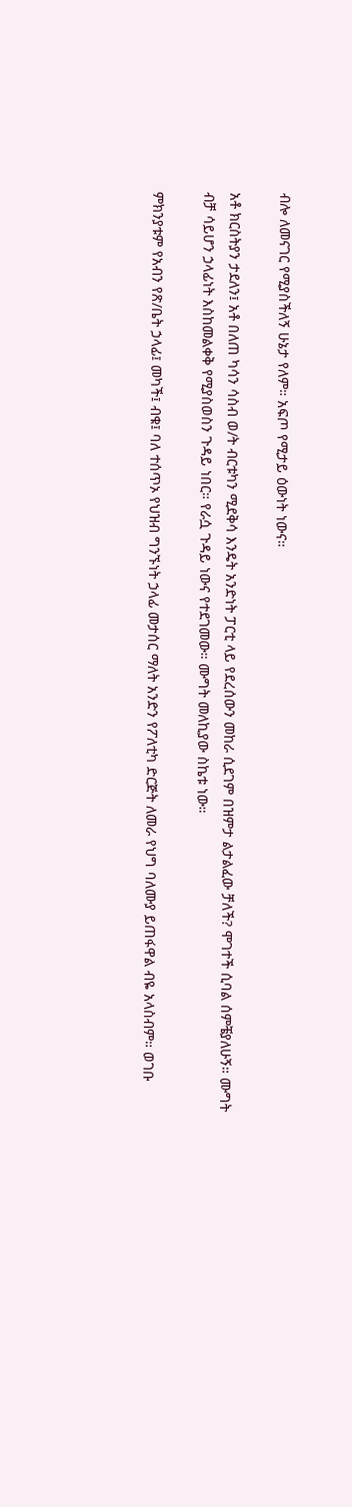ብሎ ለመናገር የሚያስችለኝ ሁኔታ የለም። አፍጦ የሚታይ ዕውነት ነውና።

አቶ ክርስትያን ታደለን፤ አቶ በለጠ ካሳን ሳስብ ወ/ት ብርቱካን ሚደቅሳ እንዴት አንድነት ፓርቲ ላይ የደረሰውን መከራ ሲደገም በዝምታ ልታልፈው ቻለች? ሞገተች ሲባል ሰምቼያለሁኝ። ሙግት ብቻ ሳይሆን ኃላፊነት እስከመልቀቅ የሚያስወስን ጉዳይ ነበር። የራሷ ጉዳይ ነውና የተደገመው። ሙግት መለኪያው ስኬቱ ነው።

ምክንያቱም የአብን የጽ/ቤት ኃላፊ፤ መካች፤ ብቁ፤ ባለ ተሰጥኦ የህዝብ ግንኙነት ኃላፊ መታሰር ማለት አንድን የፖለቲካ ድርጅት ለመራ የህግ ባለሙያ ይጠፋዋል ብዬ አላስብም። ወገቡ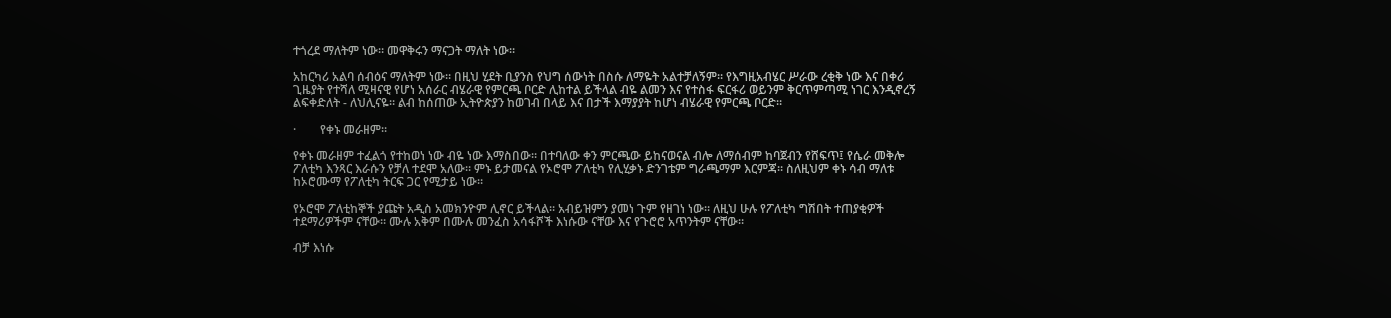ተጎረደ ማለትም ነው። መዋቅሩን ማናጋት ማለት ነው።

አከርካሪ አልባ ሰብዕና ማለትም ነው። በዚህ ሂደት ቢያንስ የህግ ሰውነት በስሱ ለማዬት አልተቻለኝም። የእግዚአብሄር ሥራው ረቂቅ ነው እና በቀሪ ጊዜያት የተሻለ ሚዛናዊ የሆነ አሰራር ብሄራዊ የምርጫ ቦርድ ሊከተል ይችላል ብዬ ልመን እና የተስፋ ፍርፋሪ ወይንም ቅርጥምጣሚ ነገር እንዲኖረኝ ልፍቀድለት - ለህሊናዬ። ልብ ከሰጠው ኢትዮጵያን ከወገብ በላይ እና በታች እማያያት ከሆነ ብሄራዊ የምርጫ ቦርድ።

·        የቀኑ መራዘም።

የቀኑ መራዘም ተፈልጎ የተከወነ ነው ብዬ ነው እማስበው። በተባለው ቀን ምርጫው ይከናወናል ብሎ ለማሰብም ከባጀብን የሸፍጥ፤ የሴራ መቅሎ ፖለቲካ እንጻር እራሱን የቻለ ተደሞ አለው። ምኑ ይታመናል የኦሮሞ ፖለቲካ የሊሂቃኑ ድንገቴም ግራጫማም እርምጃ። ስለዚህም ቀኑ ሳብ ማለቱ ከኦሮሙማ የፖለቲካ ትርፍ ጋር የሚታይ ነው።

የኦሮሞ ፖለቲከኞች ያጩት አዲስ አመክንዮም ሊኖር ይችላል። አብይዝምን ያመነ ጉም የዘገነ ነው። ለዚህ ሁሉ የፖለቲካ ግሽበት ተጠያቂዎች ተደማሪዎችም ናቸው። ሙሉ አቅም በሙሉ መንፈስ አሳፋሾች እነሱው ናቸው እና የጉሮሮ አጥንትም ናቸው።

ብቻ እነሱ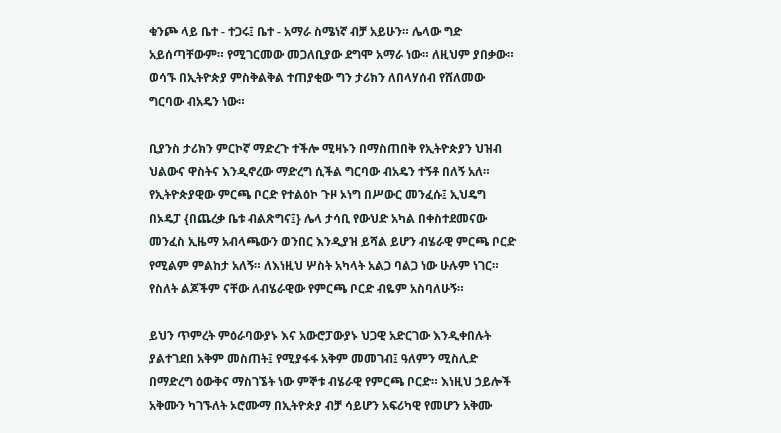ቁንጮ ላይ ቤተ - ተጋሩ፤ ቤተ - አማራ ስሜነኛ ብቻ አይሁን። ሌላው ግድ አይሰጣቸውም። የሚገርመው መጋለቢያው ደግሞ አማራ ነው። ለዚህም ያበቃው። ወሳኙ በኢትዮጵያ ምስቅልቅል ተጠያቂው ግን ታሪክን ለበላሃሰብ የሸለመው ግርባው ብአዴን ነው።

ቢያንስ ታሪክን ምርኮኛ ማድረጉ ተችሎ ሚዛኑን በማስጠበቅ የኢትዮጵያን ህዝብ ህልውና ዋስትና እንዲኖረው ማድረግ ሲችል ግርባው ብአዴን ተኝቶ በለኝ አለ። የኢትዮጵያዊው ምርጫ ቦርድ የተልዕኮ ጉዞ ኦነግ በሥውር መንፈሱ፤ ኢህዴግ በኦዴፓ {በጨረቃ ቤቱ ብልጽግና፤} ሌላ ታሳቢ የውህድ አካል በቀስተደመናው መንፈስ ኢዜማ አብላጫውን ወንበር እንዲያዝ ይሻል ይሆን ብሄራዊ ምርጫ ቦርድ የሚልም ምልከታ አለኝ። ለእነዚህ ሦስት አካላት አልጋ ባልጋ ነው ሁሉም ነገር። የስለት ልጆችም ናቸው ለብሄራዊው የምርጫ ቦርድ ብዬም አስባለሁኝ።

ይህን ጥምረት ምዕራባውያኑ እና አውሮፓውያኑ ህጋዊ አድርገው እንዲቀበሉት ያልተገደበ አቅም መስጠት፤ የሚያፋፋ አቅም መመገብ፤ ዓለምን ሚስሊድ በማድረግ ዕውቅና ማስገኜት ነው ምኞቱ ብሄራዊ የምርጫ ቦርድ። እነዚህ ኃይሎች አቅሙን ካገኙለት ኦሮሙማ በኢትዮጵያ ብቻ ሳይሆን አፍሪካዊ የመሆን አቅሙ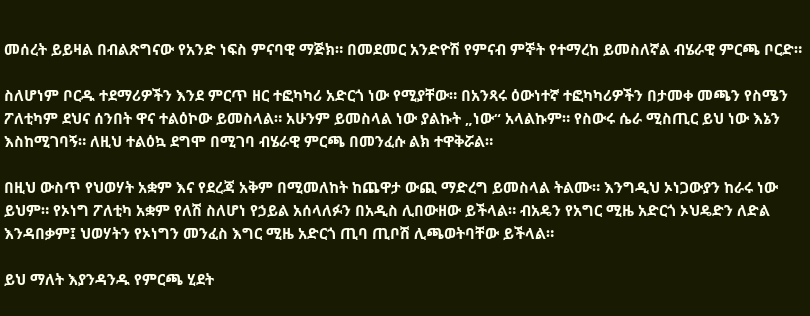መሰረት ይይዛል በብልጽግናው የአንድ ነፍስ ምናባዊ ማጅክ። በመደመር አንድዮሽ የምናብ ምኞት የተማረከ ይመስለኛል ብሄራዊ ምርጫ ቦርድ።

ስለሆነም ቦርዱ ተደማሪዎችን እንደ ምርጥ ዘር ተፎካካሪ አድርጎ ነው የሚያቸው። በአንጻሩ ዕውነተኛ ተፎካካሪዎችን በታመቀ መጫን የስሜን ፖለቲካም ደህና ሰንበት ዋና ተልዕኮው ይመስላል። አሁንም ይመስላል ነው ያልኩት „ነው“ አላልኩም። የስውሩ ሴራ ሚስጢር ይህ ነው እኔን እስከሚገባኝ። ለዚህ ተልዕኳ ደግሞ በሚገባ ብሄራዊ ምርጫ በመንፈሱ ልክ ተዋቅሯል።

በዚህ ውስጥ የህወሃት አቋም እና የደረጃ አቅም በሚመለከት ከጨዋታ ውጪ ማድረግ ይመስላል ትልሙ። እንግዲህ ኦነጋውያን ከራሩ ነው ይህም። የኦነግ ፖለቲካ አቋም የለሽ ስለሆነ የኃይል አሰላለፉን በአዲስ ሊበውዘው ይችላል። ብአዴን የአግር ሚዜ አድርጎ ኦህዴድን ለድል እንዳበቃም፤ ህወሃትን የኦነግን መንፈስ እግር ሚዜ አድርጎ ጢባ ጢቦሽ ሊጫወትባቸው ይችላል።

ይህ ማለት እያንዳንዱ የምርጫ ሂደት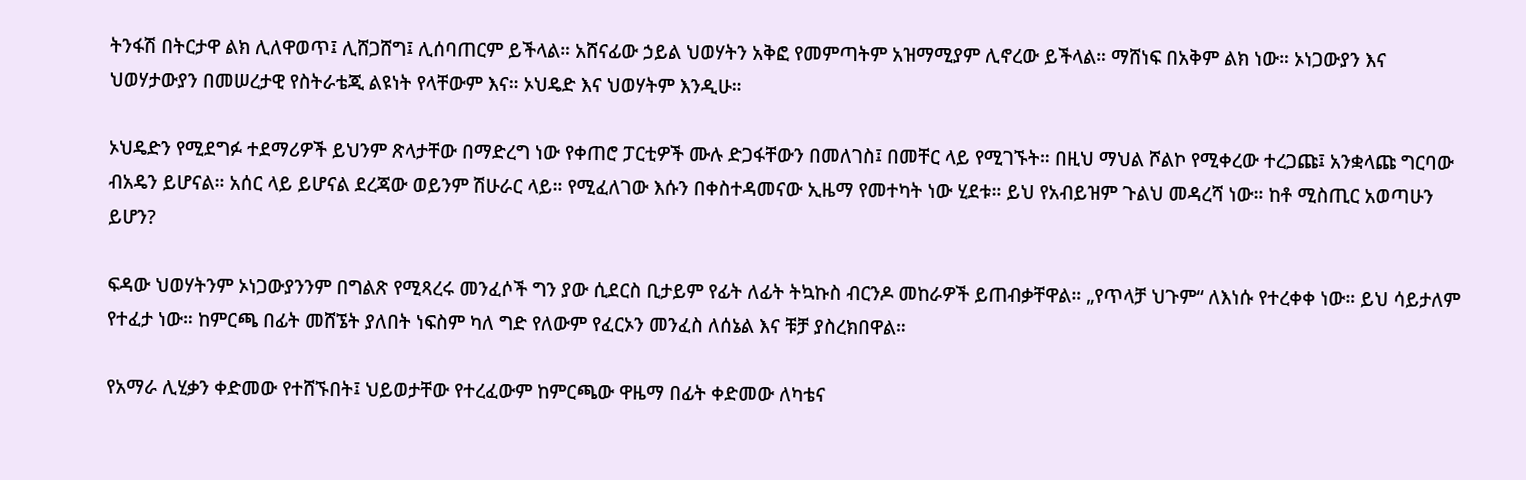ትንፋሽ በትርታዋ ልክ ሊለዋወጥ፤ ሊሸጋሸግ፤ ሊሰባጠርም ይችላል። አሸናፊው ኃይል ህወሃትን አቅፎ የመምጣትም አዝማሚያም ሊኖረው ይችላል። ማሸነፍ በአቅም ልክ ነው። ኦነጋውያን እና ህወሃታውያን በመሠረታዊ የስትራቴጂ ልዩነት የላቸውም እና። ኦህዴድ እና ህወሃትም እንዲሁ።

ኦህዴድን የሚደግፉ ተደማሪዎች ይህንም ጽላታቸው በማድረግ ነው የቀጠሮ ፓርቲዎች ሙሉ ድጋፋቸውን በመለገስ፤ በመቸር ላይ የሚገኙት። በዚህ ማህል ሾልኮ የሚቀረው ተረጋጩ፤ አንቋላጩ ግርባው ብአዴን ይሆናል። አሰር ላይ ይሆናል ደረጃው ወይንም ሽሁራር ላይ። የሚፈለገው እሱን በቀስተዳመናው ኢዜማ የመተካት ነው ሂደቱ። ይህ የአብይዝም ጉልህ መዳረሻ ነው። ከቶ ሚስጢር አወጣሁን ይሆን?

ፍዳው ህወሃትንም ኦነጋውያንንም በግልጽ የሚጻረሩ መንፈሶች ግን ያው ሲደርስ ቢታይም የፊት ለፊት ትኳኩስ ብርንዶ መከራዎች ይጠብቃቸዋል። „የጥላቻ ህጉም“ ለእነሱ የተረቀቀ ነው። ይህ ሳይታለም የተፈታ ነው። ከምርጫ በፊት መሸኜት ያለበት ነፍስም ካለ ግድ የለውም የፈርኦን መንፈስ ለሰኔል እና ቹቻ ያስረክበዋል።

የአማራ ሊሂቃን ቀድመው የተሸኙበት፤ ህይወታቸው የተረፈውም ከምርጫው ዋዜማ በፊት ቀድመው ለካቴና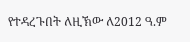የተዳረጉበት ለዚኽው ለ2012 ዓ.ም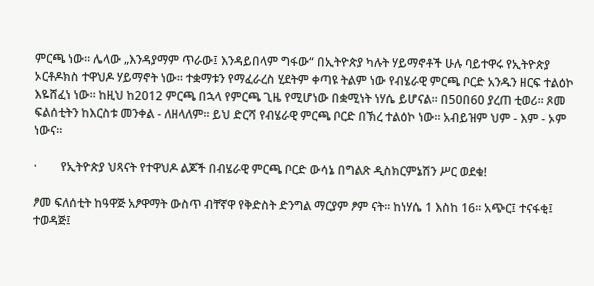ምርጫ ነው። ሌላው „እንዳያማም ጥራው፤ እንዳይበላም ግፋው“ በኢትዮጵያ ካሉት ሃይማኖቶች ሁሉ ባይተዋሩ የኢትዮጵያ ኦርቶዶክስ ተዋህዶ ሃይማኖት ነው። ተቋማቱን የማፈራረስ ሂደትም ቀጣዩ ትልም ነው የብሄራዊ ምርጫ ቦርድ አንዱን ዘርፍ ተልዕኮ እዬሸፈነ ነው። ከዚህ ከ2012 ምርጫ በኋላ የምርጫ ጊዜ የሚሆነው በቋሚነት ነሃሴ ይሆናል። በ50በ60 ያረጠ ቲወሪ። ጾመ ፍልሰቲትን ከእርስቱ መንቀል - ለዘላለም። ይህ ድርሻ የብሄራዊ ምርጫ ቦርድ በኽረ ተልዕኮ ነው። አብይዝም ህም - እም - ኦም ነውና።

·        የኢትዮጵያ ህጻናት የተዋህዶ ልጆች በብሄራዊ ምርጫ ቦርድ ውሳኔ በግልጽ ዲስክርምኔሽን ሥር ወደቁ!

ፆመ ፍለሰቲት ከዓዋጅ አፆዋማት ውስጥ ብቸኛዋ የቅድስት ድንግል ማርያም ፆም ናት። ከነሃሴ 1 እስከ 16። አጭር፤ ተናፋቂ፤ ተወዳጅ፤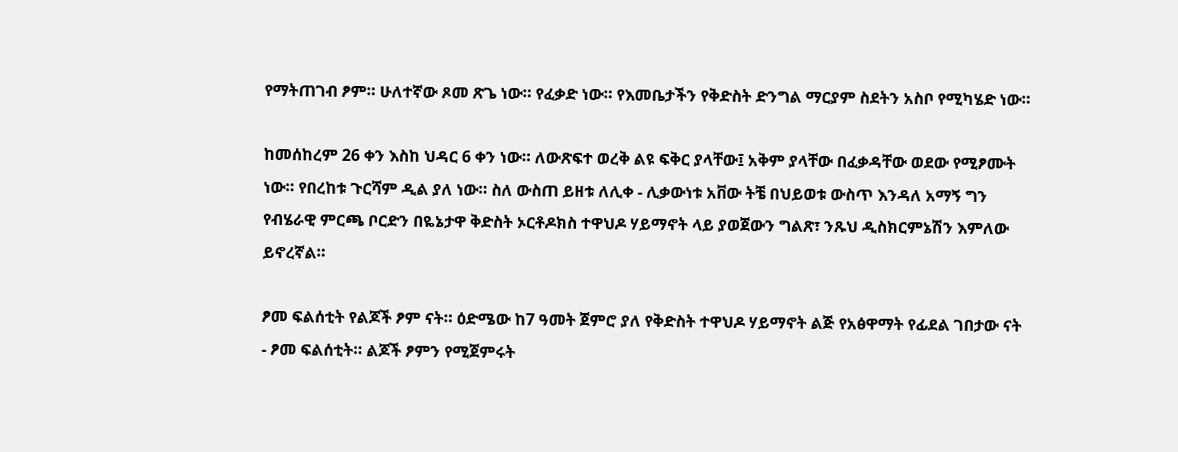የማትጠገብ ፆም። ሁለተኛው ጾመ ጽጌ ነው። የፈቃድ ነው። የእመቤታችን የቅድስት ድንግል ማርያም ስደትን አስቦ የሚካሄድ ነው።

ከመሰከረም 26 ቀን እስከ ህዳር 6 ቀን ነው። ለውጽፍተ ወረቅ ልዩ ፍቅር ያላቸው፤ አቅም ያላቸው በፈቃዳቸው ወደው የሚፆሙት ነው። የበረከቱ ጉርሻም ዲል ያለ ነው። ስለ ውስጠ ይዘቱ ለሊቀ - ሊቃውነቱ አቨው ትቼ በህይወቱ ውስጥ እንዳለ አማኝ ግን የብሄራዊ ምርጫ ቦርድን በዬኔታዋ ቅድስት ኦርቶዶክስ ተዋህዶ ሃይማኖት ላይ ያወጀውን ግልጽ፣ ንጹህ ዲስክርምኔሽን እምለው ይኖረኛል።

ፆመ ፍልሰቲት የልጆች ፆም ናት። ዕድሜው ከ7 ዓመት ጀምሮ ያለ የቅድስት ተዋህዶ ሃይማኖት ልጅ የአፅዋማት የፊደል ገበታው ናት - ፆመ ፍልሰቲት። ልጆች ፆምን የሚጀምሩት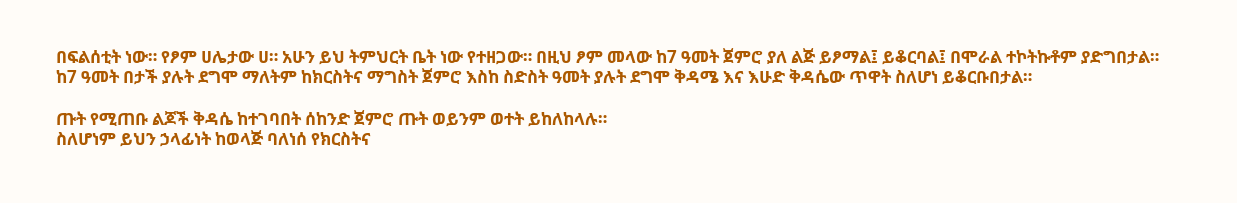በፍልሰቲት ነው። የፆም ሀሌታው ሀ። አሁን ይህ ትምህርት ቤት ነው የተዘጋው። በዚህ ፆም መላው ከ7 ዓመት ጀምሮ ያለ ልጅ ይፆማል፤ ይቆርባል፤ በሞራል ተኮትኩቶም ያድግበታል። ከ7 ዓመት በታች ያሉት ደግሞ ማለትም ከክርስትና ማግስት ጀምሮ እስከ ስድስት ዓመት ያሉት ደግሞ ቅዳሜ እና እሁድ ቅዳሴው ጥዋት ስለሆነ ይቆርቡበታል።

ጡት የሚጠቡ ልጆች ቅዳሴ ከተገባበት ሰከንድ ጀምሮ ጡት ወይንም ወተት ይከለከላሉ።
ስለሆነም ይህን ኃላፊነት ከወላጅ ባለነሰ የክርስትና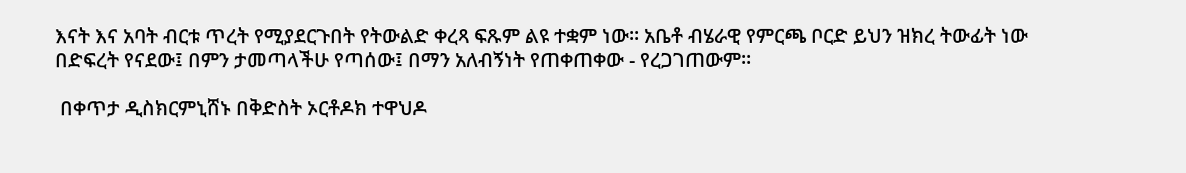እናት እና አባት ብርቱ ጥረት የሚያደርጉበት የትውልድ ቀረጻ ፍጹም ልዩ ተቋም ነው። አቤቶ ብሄራዊ የምርጫ ቦርድ ይህን ዝክረ ትውፊት ነው በድፍረት የናደው፤ በምን ታመጣላችሁ የጣሰው፤ በማን አለብኝነት የጠቀጠቀው - የረጋገጠውም።

 በቀጥታ ዲስክርምኒሸኑ በቅድስት ኦርቶዶክ ተዋህዶ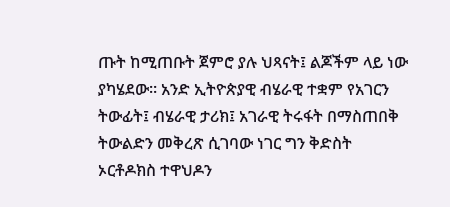ጡት ከሚጠቡት ጀምሮ ያሉ ህጻናት፤ ልጆችም ላይ ነው ያካሄደው። አንድ ኢትዮጵያዊ ብሄራዊ ተቋም የአገርን ትውፊት፤ ብሄራዊ ታሪክ፤ አገራዊ ትሩፋት በማስጠበቅ ትውልድን መቅረጽ ሲገባው ነገር ግን ቅድስት ኦርቶዶክስ ተዋህዶን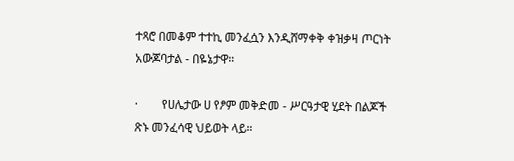ተጻሮ በመቆም ተተኪ መንፈሷን እንዲሸማቀቅ ቀዝቃዛ ጦርነት አውጆባታል - በዬኔታዋ።

·        የሀሌታው ሀ የፆም መቅድመ - ሥርዓታዊ ሂደት በልጆች ጽኑ መንፈሳዊ ህይወት ላይ።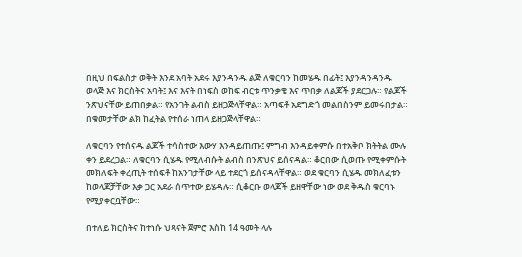በዚህ በፍልስታ ወቅት እንደ አባት አደሩ እያንዳንዱ ልጅ ለቁርባን ከመሄዱ በፊት፤ እያንዳንዳንዱ ወላጅ እና ክርስትና አባት፤ እና እናት በነፍስ ወከፍ ብርቱ ጥንቃቄ እና ጥበቃ ለልጆች ያደርጋሉ። የልጆች ንጽህናቸው ይጠበቃል። የአንገት ልብስ ይዘጋጅላቸዋል። አጣፍቶ አደግድጎ መልበስንም ይመሩበታል። በቁመታቸው ልክ ከፈትል የተሰራ ነጠላ ይዘጋጅላቸዋል።

ለቁርባን የተሰናዱ ልጆች ተሳስተው እውሃ እንዳይጠጡ፤ ምግብ እንዳይቀምሱ በተአቅቦ ክትትል ሙሉ ቀን ይደረጋል። ለቁርባን ሲሄዱ የሚለብሱት ልብስ በንጽህና ይሰናዳል። ቆርበው ሲወጡ የሚቀምሱት መክለፍት ቀረጢት ተሰፍቶ ከአንገታቸው ላይ ተደርጎ ይሰናዳላቸዋል። ወደ ቁርባን ሲሄዱ መክለፈቱን ከወላጆቻቸው እቃ ጋር አደራ ሰጥተው ይሄዳሉ። ሲቆርቡ ወላጆች ይዘዋቸው ነው ወደ ቅዱስ ቁርባኑ የሚያቀርቧቸው።

በተለይ ክርስትና ከተነሱ ህጻናት ጀምሮ እስከ 14 ዓመት ላሉ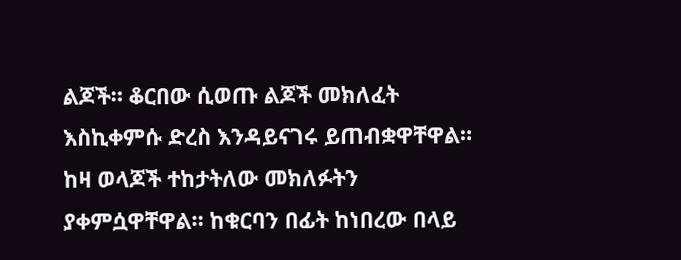ልጆች። ቆርበው ሲወጡ ልጆች መክለፈት እስኪቀምሱ ድረስ እንዳይናገሩ ይጠብቋዋቸዋል። ከዛ ወላጆች ተከታትለው መክለፉትን ያቀምሷዋቸዋል። ከቁርባን በፊት ከነበረው በላይ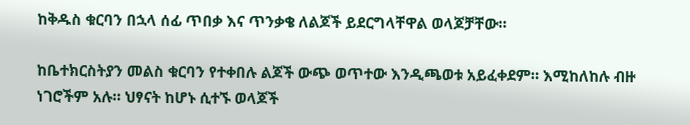ከቅዱስ ቁርባን በኋላ ሰፊ ጥበቃ እና ጥንቃቄ ለልጆች ይደርግላቸዋል ወላጆቻቸው።

ከቤተክርስትያን መልስ ቁርባን የተቀበሉ ልጆች ውጭ ወጥተው እንዲጫወቱ አይፈቀደም። እሚከለከሉ ብዙ ነገሮችም አሉ። ህፃናት ከሆኑ ሲተኙ ወላጆች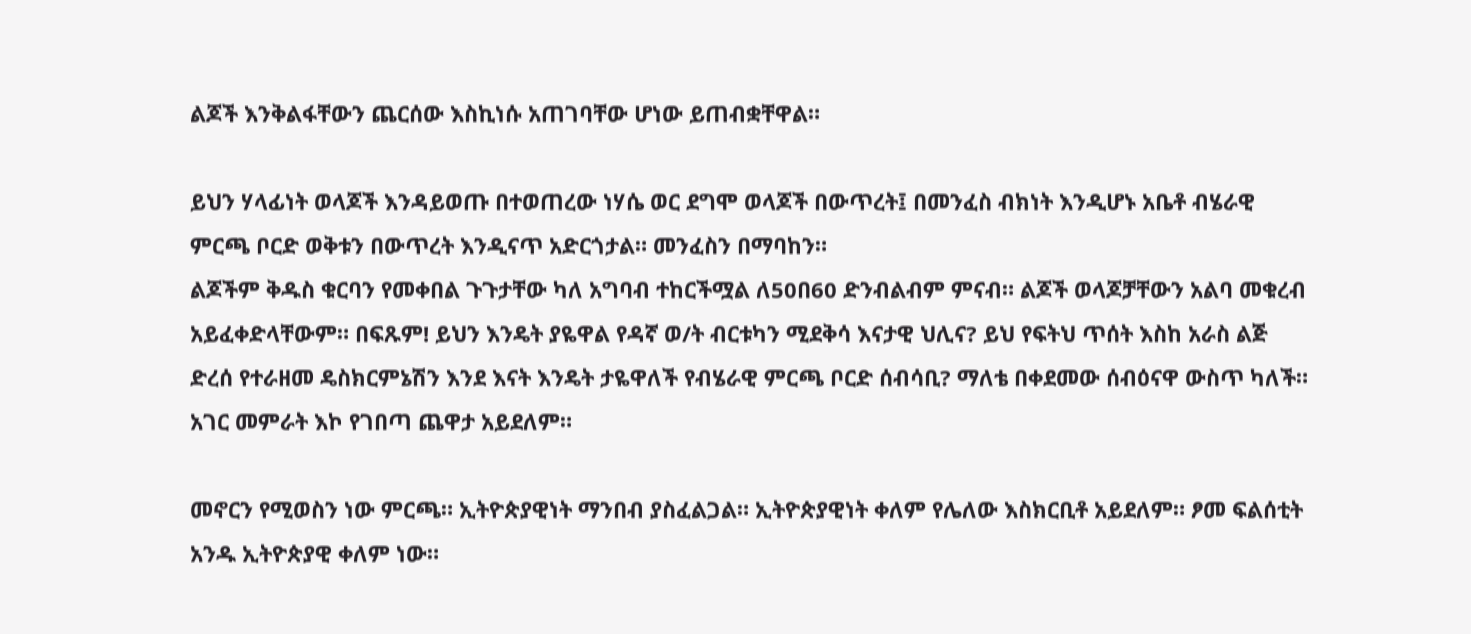ልጆች እንቅልፋቸውን ጨርሰው እስኪነሱ አጠገባቸው ሆነው ይጠብቋቸዋል።

ይህን ሃላፊነት ወላጆች እንዳይወጡ በተወጠረው ነሃሴ ወር ደግሞ ወላጆች በውጥረት፤ በመንፈስ ብክነት እንዲሆኑ አቤቶ ብሄራዊ ምርጫ ቦርድ ወቅቱን በውጥረት እንዲናጥ አድርጎታል። መንፈስን በማባከን።
ልጆችም ቅዱስ ቁርባን የመቀበል ጉጉታቸው ካለ አግባብ ተከርችሟል ለ50በ60 ድንብልብም ምናብ። ልጆች ወላጆቻቸውን አልባ መቁረብ አይፈቀድላቸውም። በፍጹም! ይህን እንዴት ያዬዋል የዳኛ ወ/ት ብርቱካን ሚደቅሳ እናታዊ ህሊና? ይህ የፍትህ ጥሰት እስከ አራስ ልጅ ድረሰ የተራዘመ ዴስክርምኔሽን እንደ እናት እንዴት ታዬዋለች የብሄራዊ ምርጫ ቦርድ ሰብሳቢ? ማለቴ በቀደመው ሰብዕናዋ ውስጥ ካለች። አገር መምራት እኮ የገበጣ ጨዋታ አይደለም።

መኖርን የሚወስን ነው ምርጫ። ኢትዮጵያዊነት ማንበብ ያስፈልጋል። ኢትዮጵያዊነት ቀለም የሌለው እስክርቢቶ አይደለም። ፆመ ፍልሰቲት አንዱ ኢትዮጵያዊ ቀለም ነው።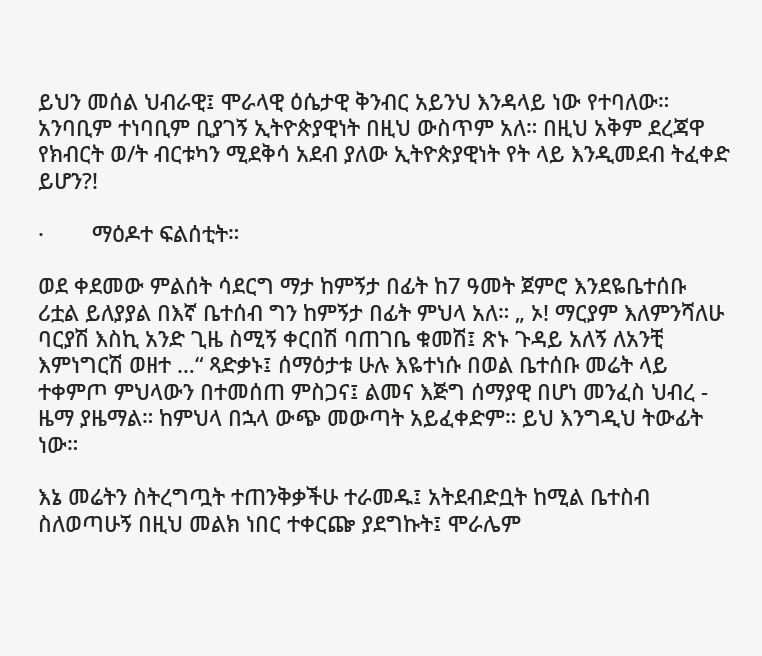ይህን መሰል ህብራዊ፤ ሞራላዊ ዕሴታዊ ቅንብር አይንህ እንዳላይ ነው የተባለው። አንባቢም ተነባቢም ቢያገኝ ኢትዮጵያዊነት በዚህ ውስጥም አለ። በዚህ አቅም ደረጃዋ የክብርት ወ/ት ብርቱካን ሚደቅሳ አደብ ያለው ኢትዮጵያዊነት የት ላይ እንዲመደብ ትፈቀድ ይሆን?!

·        ማዕዶተ ፍልሰቲት።

ወደ ቀደመው ምልሰት ሳደርግ ማታ ከምኝታ በፊት ከ7 ዓመት ጀምሮ እንደዬቤተሰቡ ሪቷል ይለያያል በእኛ ቤተሰብ ግን ከምኝታ በፊት ምህላ አለ። „ ኦ! ማርያም እለምንሻለሁ ባርያሽ እስኪ አንድ ጊዜ ስሚኝ ቀርበሽ ባጠገቤ ቁመሽ፤ ጽኑ ጉዳይ አለኝ ለአንቺ እምነግርሽ ወዘተ …“ ጻድቃኑ፤ ሰማዕታቱ ሁሉ እዬተነሱ በወል ቤተሰቡ መሬት ላይ ተቀምጦ ምህላውን በተመሰጠ ምስጋና፤ ልመና እጅግ ሰማያዊ በሆነ መንፈስ ህብረ - ዜማ ያዜማል። ከምህላ በኋላ ውጭ መውጣት አይፈቀድም። ይህ እንግዲህ ትውፊት ነው።

እኔ መሬትን ስትረግጧት ተጠንቅቃችሁ ተራመዱ፤ አትደብድቧት ከሚል ቤተስብ ስለወጣሁኝ በዚህ መልክ ነበር ተቀርጬ ያደግኩት፤ ሞራሌም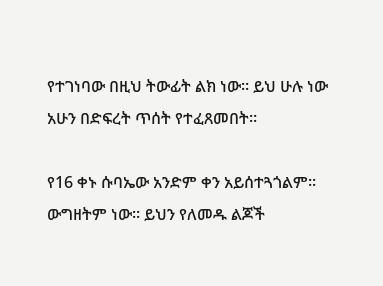የተገነባው በዚህ ትውፊት ልክ ነው። ይህ ሁሉ ነው አሁን በድፍረት ጥሰት የተፈጸመበት።

የ16 ቀኑ ሱባኤው አንድም ቀን አይሰተጓጎልም። ውግዘትም ነው። ይህን የለመዱ ልጆች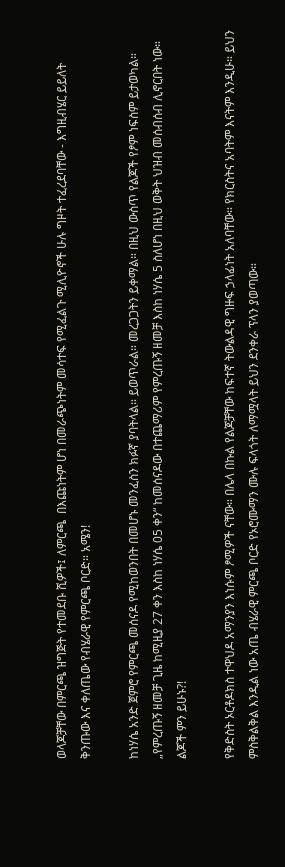ወላጆቻቸው በምርጫ ዝግጅት የተመደቡ ሺዎች፤ ለምርጫ  በእጩነትም ሆነ በመራጭነትም መሳተፍ የሚፈልጉ ሚሊዮኖች ሁሉ ግዞት ተፈረደባቸው - እግዚብሄር ይይለት ቅንጡው እና ቀለጤው የብሄራዊ የምርጫ ቦርድ። አሜን!

ከነሃሴ አንድ ጀምሮ የምርጫ መሰናዶ የሚከወንበት በመሆኑ መንፈስን ክፉኛ ያባትላል። ይወጥራል። መረጋጋትን ይቀማል። በዚህ ውስጥ የልጆች የፆም ነፍስም ይታወካል። „የምረጡኝ ዘመቻ ጊዜ ከሚዚያ 27 ቀን እስከ ነሃሴ 05 ቀን“ ከመሰናዶው በተጨማሪም የምረጡኝ ዘመቻ እስከ ነሃሴ 5 ስለሆነ በዚህ ወቅት ህዝብ መሰብሰብ ሊኖርበት ነው። ልጆች ምን ይሁኑ?!

የቅድስት ኦርቶዶክስ ተዋህዶ አማንያን እነሱም ፆሚዎች ናቸው። በሌላ በኩል የልጆቻቸው ከፍተኛ ትውልዳዊ ግዙፍ ኃላፊነት አለባቸው። የክርስትና አባትም እናትም እንዲሁ። ይህን ምስቅልቅል እንዲል ነው አጤ ብሄራዊ ምርጫ ቦርድ የኦሮሙማን ሙሉ ፍላጎት ለማሟላት ይህን ደንቀራ ፕላን ያወጣው።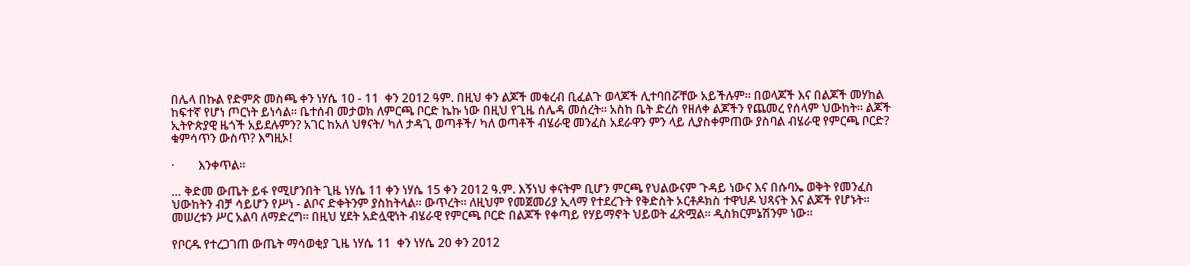በሌላ በኩል የድምጽ መስጫ ቀን ነሃሴ 10 - 11  ቀን 2012 ዓም. በዚህ ቀን ልጆች መቁረብ ቢፈልጉ ወላጆች ሊተባበሯቸው አይችሉም። በወላጆች እና በልጆች መሃከል ከፍተኛ የሆነ ጦርነት ይነሳል። ቤተሰብ መታወክ ለምርጫ ቦርድ ኬኩ ነው በዚህ የጊዜ ሰሌዳ መሰረት። አስከ ቤት ድረስ የዘለቀ ልጆችን የጨመረ የሰላም ህውከት። ልጆች ኢትዮጵያዊ ዜጎች አይደሉምን? አገር ከአለ ህፃናት/ ካለ ታዳጊ ወጣቶች/ ካለ ወጣቶች ብሄራዊ መንፈስ አደራዋን ምን ላይ ሊያስቀምጠው ያስባል ብሄራዊ የምርጫ ቦርድ? ቁምሳጥን ውስጥ? እግዚኦ!

·        እንቀጥል።

… ቅድመ ውጤት ይፋ የሚሆንበት ጊዜ ነሃሴ 11 ቀን ነሃሴ 15 ቀን 2012 ዓ.ም. እኝነህ ቀናትም ቢሆን ምርጫ የህልውናም ጉዳይ ነውና እና በሱባኤ ወቅት የመንፈስ ህውከትን ብቻ ሳይሆን የሥነ - ልቦና ድቀትንም ያስከትላል። ውጥረት። ለዚህም የመጀመሪያ ኢላማ የተደረጉት የቅድስት ኦርቶዶክስ ተዋህዶ ህጻናት እና ልጆች የሆኑት። መሠረቱን ሥር አልባ ለማድረግ። በዚህ ሂደት አድሏዊነት ብሄራዊ የምርጫ ቦርድ በልጆች የቀጣይ የሃይማኖት ህይወት ፈጽሟል። ዲስክርምኔሽንም ነው።

የቦርዱ የተረጋገጠ ውጤት ማሳወቂያ ጊዜ ነሃሴ 11  ቀን ነሃሴ 20 ቀን 2012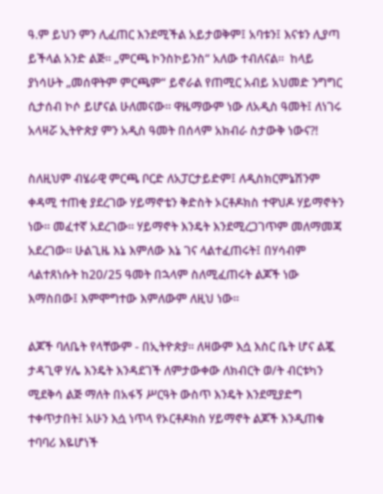ዓ.ም ይህን ምን ሊፈጠር እንደሚችል አይታወቅም፤ አባቱን፤ እናቱን ሊያጣ ይችላል አንድ ልጅ። „ምርጫ ኮንስኮይንስ“ አለው ተብለናል።  ከላይ ያነሳሁት „መሰዋትም ምርጫም“ ይኖራል የጠሚር አብይ አህመድ ንግግር ሲታሰብ ኮሶ ይሆናል ሁለመናው። ዋዜማውም ነው ለአዲስ ዓመት፤ ለነገሩ አላዛሯ ኢትዮጵያ ምን አዲስ ዓመት በሰላም አክብራ ስታውቅ ነውና?!

ስለዚህም ብሄራዊ ምርጫ ቦርድ ለአፓርታይድም፤ ለዲስክርምኔሽንም ቀዳሚ ተጠቂ ያደረገው ሃይማኖቴን ቅድስት ኦርቶዶክስ ተዋህዶ ሃይማኖትን ነው። መፈተኛ አደረገው። ሃይማኖት እንዴት እንደሚረጋገጥም መለማመጃ አደረገው። ሁልጊዜ እኔ እምለው እኔ ገና ላልተፈጠሩት፤ በሃሳብም ላልተጸነሱት ከ20/25 ዓመት በኋላም ስለሚፈጠሩት ልጆች ነው እማስበው፤ እምሞግተው እምለውም ለዚህ ነው።

ልጆች ባለቤት የላቸውም - በኢትዮጵያ። ለዛውም እሷ እስር ቤት ሆና ልጇ ታዳጊዋ ሃሌ እንዴት እንዳደገች ለምታውቀው ለክብርት ወ/ት ብርቱካን ሚደቅሳ ልጅ ማለት በአፋኝ ሥርዓት ውስጥ እንዴት እንደሚያድግ ተቀጥታበት፤ አሁን እሷ ነጥላ የኦርቶዶክስ ሃይማኖት ልጆች እንዲጠቁ ተባባሪ እዬሆነች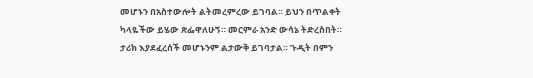መሆኑን በአስተውሎት ልትመረምረው ይገባል። ይህን በጥልቀት ካላዬችው ይሄው ጽፌዋለሁኝ። መርምራ አንድ ውሳኔ ትድረስበት። ታሪክ እያደፈረሰች መሆኑንም ልታውቅ ይገባታል። ጉዲት በምን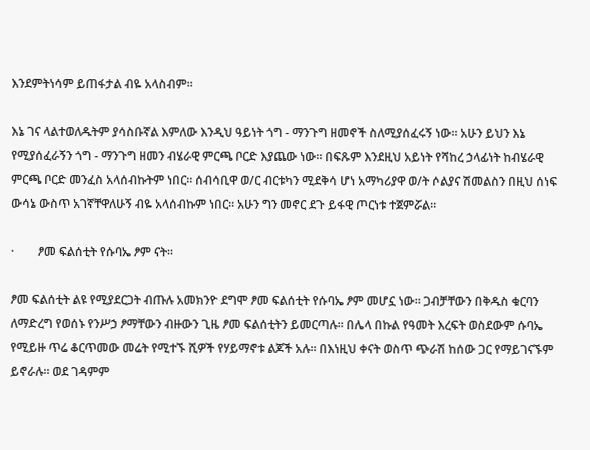እንደምትነሳም ይጠፋታል ብዬ አላስብም።

እኔ ገና ላልተወለዱትም ያሳስቡኛል እምለው እንዲህ ዓይነት ጎግ - ማንጉግ ዘመኖች ስለሚያሰፈሩኝ ነው። አሁን ይህን እኔ የሚያሰፈራኝን ጎግ - ማንጉግ ዘመን ብሄራዊ ምርጫ ቦርድ እያጨው ነው። በፍጹም እንደዚህ አይነት የሻከረ ኃላፊነት ከብሄራዊ ምርጫ ቦርድ መንፈስ አላሰብኩትም ነበር። ሰብሳቢዋ ወ/ር ብርቱካን ሚደቅሳ ሆነ አማካሪያዋ ወ/ት ሶልያና ሽመልስን በዚህ ሰነፍ ውሳኔ ውስጥ አገኛቸዋለሁኝ ብዬ አላሰብኩም ነበር። አሁን ግን መኖር ደጉ ይፋዊ ጦርነቱ ተጀምሯል።

·        ፆመ ፍልሰቲት የሱባኤ ፆም ናት።

ፆመ ፍልሰቲት ልዩ የሚያደርጋት ብጡሉ አመክንዮ ደግሞ ፆመ ፍልሰቲት የሱባኤ ፆም መሆኗ ነው። ጋብቻቸውን በቅዱስ ቁርባን ለማድረግ የወሰኑ የንሥኃ ፆማቸውን ብዙውን ጊዜ ፆመ ፍልሰቲትን ይመርጣሉ። በሌላ በኩል የዓመት እረፍት ወስደውም ሱባኤ የሚይዙ ጥሬ ቆርጥመው መሬት የሚተኙ ሺዎች የሃይማኖቱ ልጆች አሉ። በእነዚህ ቀናት ወስጥ ጭራሽ ከሰው ጋር የማይገናኙም ይኖራሉ። ወደ ገዳምም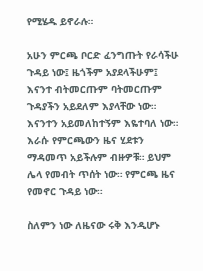የሚሄዱ ይኖራሉ።

አሁን ምርጫ ቦርድ ፈንግጡት የራሳችሁ ጉዳይ ነው፤ ዜጎችም አያደላችሁም፤ እናንተ ብትመርጡም ባትመርጡም ጉዳያችን አይደለም እያላቸው ነው። እናንተን አይመለከተኝም እዬተባለ ነው። እራሱ የምርጫውን ዜና ሂደቱን ማዳመጥ አይችሉም ብዙዎቹ። ይህም ሌላ የመብት ጥሰት ነው። የምርጫ ዜና የመኖር ጉዳይ ነው።

ስለምን ነው ለዜናው ሩቅ እንዲሆኑ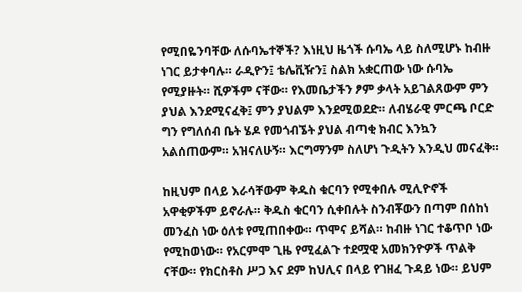የሚበዬንባቸው ለሱባኤተኞች? እነዚህ ዜጎች ሱባኤ ላይ ስለሚሆኑ ከብዙ ነገር ይታቀባሉ። ራዲዮን፤ ቴሌቪዥን፤ ስልክ አቋርጠው ነው ሱባኤ የሚያዙት። ሺዎችም ናቸው። የእመቤታችን ፆም ቃላት አይገልጸውም ምን ያህል እንደሚናፈቅ፤ ምን ያህልም እንደሚወደድ። ለብሄራዊ ምርጫ ቦርድ ግን የግለሰብ ቤት ሄዶ የመጎብኜት ያህል ብጣቂ ክብር እንኳን አልሰጠውም። አዝናለሁኝ። እርግማንም ስለሆነ ጉዲትን እንዲህ መናፈቅ።

ከዚህም በላይ እራሳቸውም ቅዱስ ቁርባን የሚቀበሉ ሚሊዮኖች አዋቂዎችም ይኖራሉ። ቅዱስ ቁርባን ሲቀበሉት ስንብቾውን በጣም በሰከነ መንፈስ ነው ዕለቱ የሚጠበቀው። ጥሞና ይሻል። ከብዙ ነገር ተቆጥቦ ነው የሚከወነው። የአርምሞ ጊዜ የሚፈልጉ ተደሟዊ አመክንዮዎች ጥልቅ ናቸው። የክርስቶስ ሥጋ እና ደም ከህሊና በላይ የገዘፈ ጉዳይ ነው። ይህም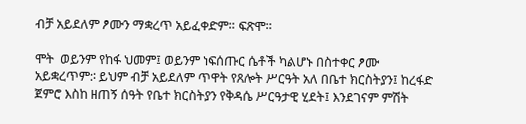ብቻ አይደለም ፆሙን ማቋረጥ አይፈቀድም። ፍጽሞ።

ሞት  ወይንም የከፋ ህመም፤ ወይንም ነፍሰጡር ሴቶች ካልሆኑ በስተቀር ፆሙ አይቋረጥም:፡ ይህም ብቻ አይደለም ጥዋት የጸሎት ሥርዓት አለ በቤተ ክርስትያን፤ ከረፋድ ጀምሮ እስከ ዘጠኝ ሰዓት የቤተ ክርስትያን የቅዳሴ ሥርዓታዊ ሂደት፤ እንደገናም ምሽት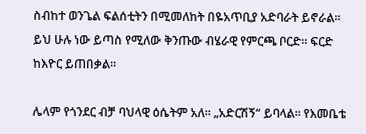ስብከተ ወንጌል ፍልሰቲትን በሚመለከት በዬአጥቢያ አድባራት ይኖራል። ይህ ሁሉ ነው ይጣስ የሚለው ቅንጡው ብሄራዊ የምርጫ ቦርድ። ፍርድ ከእዮር ይጠበቃል።

ሌላም የጎንደር ብቻ ባህላዊ ዕሴትም አለ። „አድርሽኝ“ ይባላል። የእመቤቴ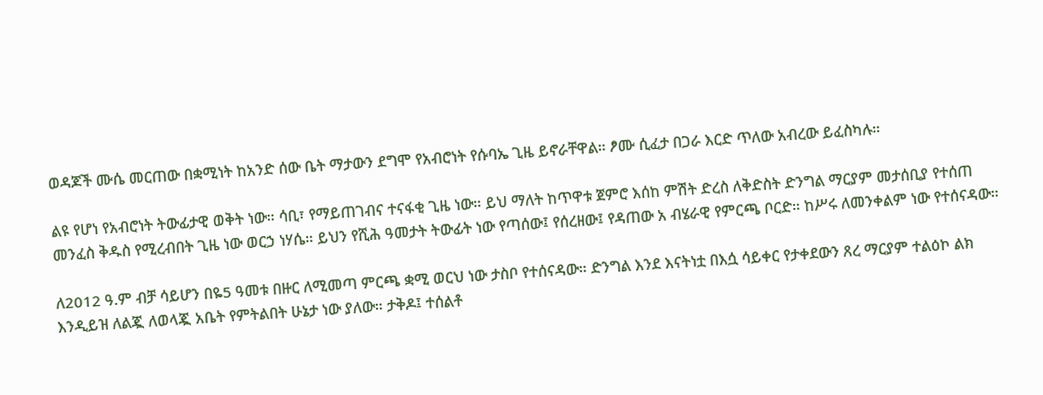ወዳጆች ሙሴ መርጠው በቋሚነት ከአንድ ሰው ቤት ማታውን ደግሞ የአብሮነት የሱባኤ ጊዜ ይኖራቸዋል። ፆሙ ሲፈታ በጋራ እርድ ጥለው አብረው ይፈስካሉ።

ልዩ የሆነ የአብሮነት ትውፊታዊ ወቅት ነው። ሳቢ፣ የማይጠገብና ተናፋቂ ጊዜ ነው። ይህ ማለት ከጥዋቱ ጀምሮ እሰከ ምሽት ድረስ ለቅድስት ድንግል ማርያም መታሰቢያ የተሰጠ መንፈስ ቅዱስ የሚረብበት ጊዜ ነው ወርኃ ነሃሴ። ይህን የሺሕ ዓመታት ትውፊት ነው የጣሰው፤ የሰረዘው፤ የዳጠው አ ብሄራዊ የምርጫ ቦርድ። ከሥሩ ለመንቀልም ነው የተሰናዳው።

ለ2012 ዓ.ም ብቻ ሳይሆን በዬ5 ዓመቱ በዙር ለሚመጣ ምርጫ ቋሚ ወርህ ነው ታስቦ የተሰናዳው። ድንግል እንደ እናትነቷ በእሷ ሳይቀር የታቀደውን ጸረ ማርያም ተልዕኮ ልክ እንዲይዝ ለልጇ ለወላጇ አቤት የምትልበት ሁኔታ ነው ያለው። ታቅዶ፤ ተሰልቶ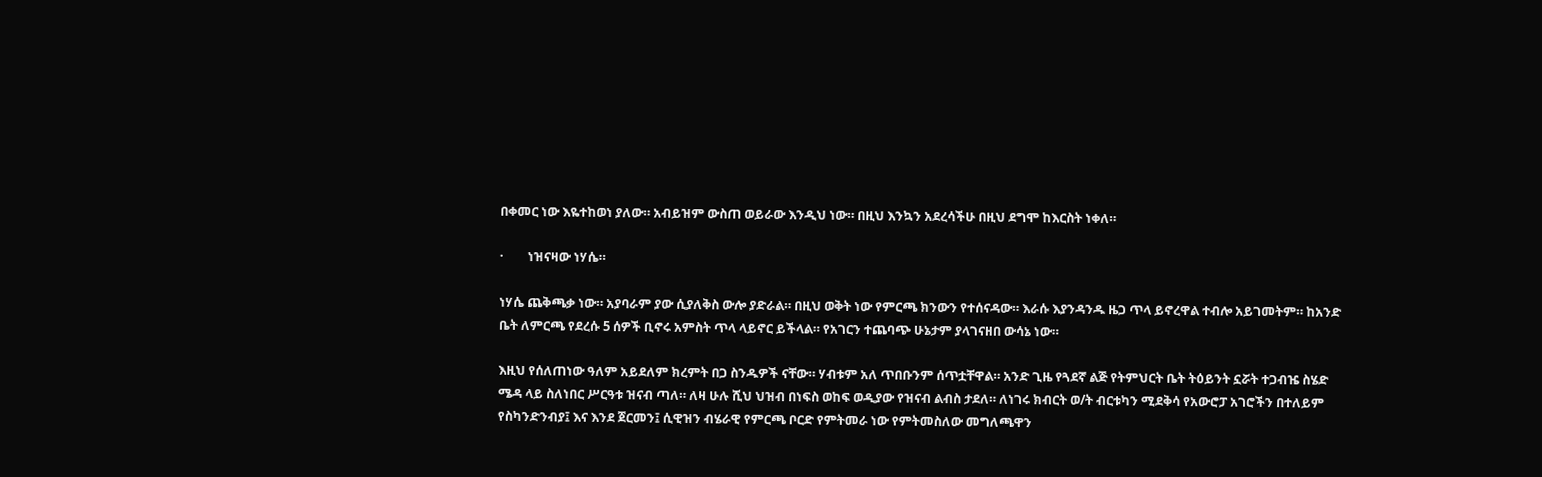በቀመር ነው እዬተከወነ ያለው። አብይዝም ውስጠ ወይራው እንዲህ ነው። በዚህ እንኳን አደረሳችሁ በዚህ ደግሞ ከእርስት ነቀለ።

·        ነዝናዛው ነሃሴ።

ነሃሴ ጨቅጫቃ ነው። አያባራም ያው ሲያለቅስ ውሎ ያድራል። በዚህ ወቅት ነው የምርጫ ክንውን የተሰናዳው። እራሱ እያንዳንዱ ዜጋ ጥላ ይኖረዋል ተብሎ አይገመትም። ከአንድ ቤት ለምርጫ የደረሱ 5 ሰዎች ቢኖሩ አምስት ጥላ ላይኖር ይችላል። የአገርን ተጨባጭ ሁኔታም ያላገናዘበ ውሳኔ ነው።

እዚህ የሰለጠነው ዓለም አይደለም ክረምት በጋ ስንዱዎች ናቸው። ሃብቱም አለ ጥበቡንም ሰጥቷቸዋል። አንድ ጊዜ የጓደኛ ልጅ የትምህርት ቤት ትዕይንት ኗሯት ተጋብዤ ስሄድ ሜዳ ላይ ስለነበር ሥርዓቱ ዝናብ ጣለ። ለዛ ሁሉ ሺህ ህዝብ በነፍስ ወከፍ ወዲያው የዝናብ ልብስ ታደለ። ለነገሩ ክብርት ወ/ት ብርቱካን ሚደቅሳ የአውሮፓ አገሮችን በተለይም የስካንድንብያ፤ እና እንደ ጀርመን፤ ሲዊዝን ብሄራዊ የምርጫ ቦርድ የምትመራ ነው የምትመስለው መግለጫዋን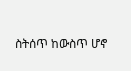ስትሰጥ ከውስጥ ሆኖ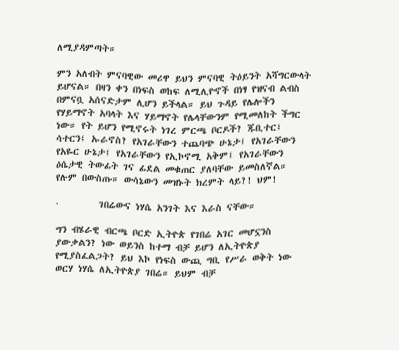ለሚያዳምጣት።

ምን አለብት ምናባዊው መሪዋ ይህን ምናባዊ ትዕይንት አሻግርውላት ይሆናል። በዛን ቀን በነፍስ ወከፍ ለሚሊዮኖች በነፃ የዝናብ ልብስ በምናቧ አሰናድታም ሊሆን ይችላል። ይህ ጉዳይ የሌሎችን የሃይማኖት አባላት እና ሃይማኖት የሌላቸውንም የሚመለከት ችግር ነው። የት ይሆን የሚኖሩት ነገረ ምርጫ ቦርዶች? ጁቢተር፤ ሳተርን፤ ኡራኖስ? የአገራቸውን ተጨባጭ ሁኔታ፤ የአገራቸውን የአዬር ሁኔታ፤ የአገራቸውን የኢኮኖሚ አቅም፤ የአገራቸውን ዕሴታዊ ትውፊት ገና ፊደል መቁጠር ያለባቸው ይመስለኛል። የሉም በውስጡ። ውሳኔውን መዝኑት ክረምት ላይ?! ህም!

·        ገበሬውና ነሃሴ አንገት እና እራስ ናቸው።

ግን ብሄራዊ ብርጫ ቦርድ ኢትዮጵ የገበሬ አገር መሆኗንስ ያውቃልን? ነው ወይንስ ከተማ ብቻ ይሆን ለኢትዮጵያ የሚያስፈልጋት? ይህ እኮ የነፍስ ውጪ ግቢ የሥራ ወቅት ነው ወርሃ ነሃሴ ለኢትዮጵያ ገበሬ። ይህም ብቻ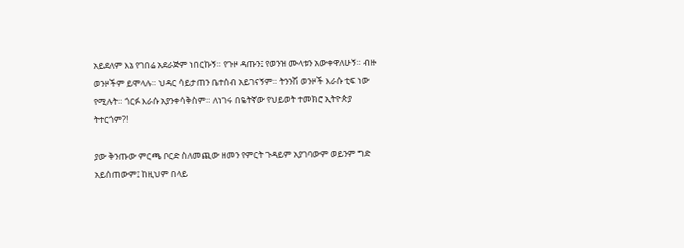አይደለም እኔ የገበሬ አደራጅም ነበርኩኝ። የጉዞ ዳጡን፤ የወንዝ ሙላቱን አውቀዋለሁኝ። ብዙ ወንዞችም ይሞላሉ። ህዳር ሳይታጠን ቤተሰብ አይገናኝም። ትንንሽ ወንዞች እራሱ ቲፍ ነው የሚሉት። ጎርፉ እራሱ አያንቀሳቅስም። ለነገሩ በዬትኛው የህይወት ተመክሮ ኢትዮጵያ ትተርጎም?!

ያው ቅንጡው ምርጫ ቦርድ ስለመጪው ዘመን የምርት ጉዳይም አያገባውም ወይንም ግድ አይሰጠውም፤ ከዚህም በላይ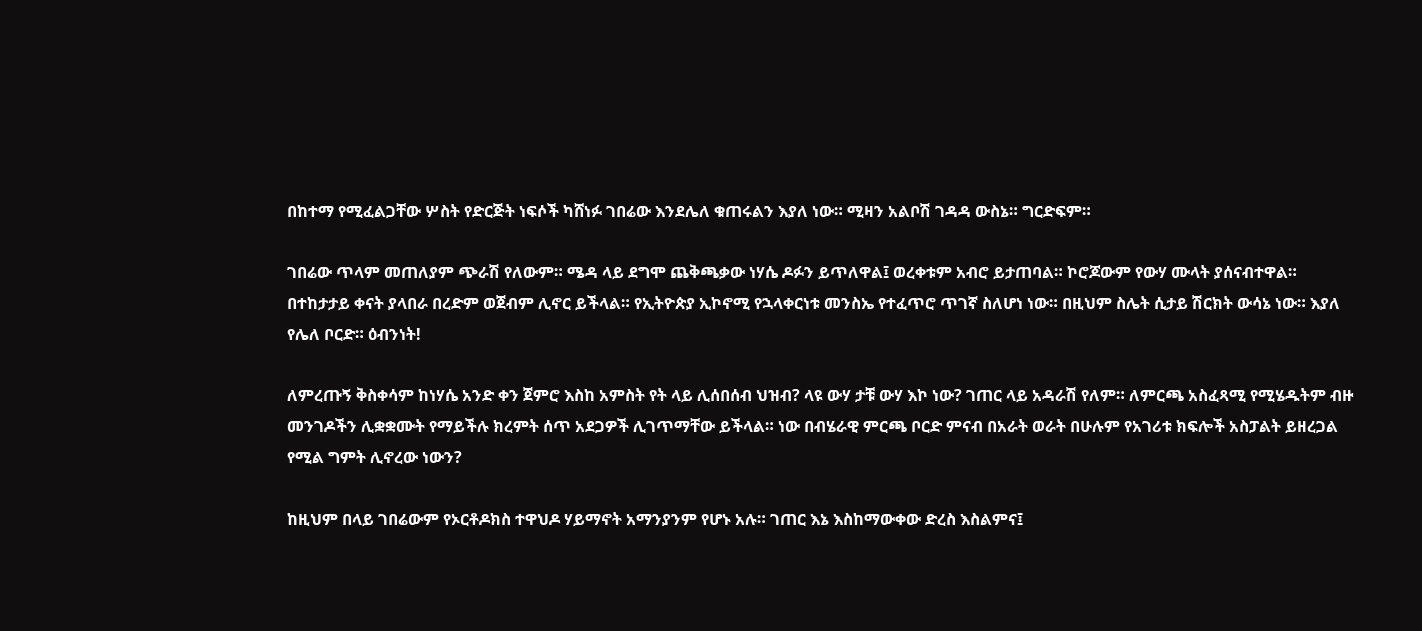በከተማ የሚፈልጋቸው ሦስት የድርጅት ነፍሶች ካሸነፉ ገበሬው እንደሌለ ቁጠሩልን እያለ ነው። ሚዛን አልቦሽ ገዳዳ ውስኔ። ግርድፍም።

ገበሬው ጥላም መጠለያም ጭራሽ የለውም። ሜዳ ላይ ደግሞ ጨቅጫቃው ነሃሴ ዶፉን ይጥለዋል፤ ወረቀቱም አብሮ ይታጠባል። ኮሮጆውም የውሃ ሙላት ያሰናብተዋል። በተከታታይ ቀናት ያላበራ በረድም ወጀብም ሊኖር ይችላል። የኢትዮጵያ ኢኮኖሚ የኋላቀርነቱ መንስኤ የተፈጥሮ ጥገኛ ስለሆነ ነው። በዚህም ስሌት ሲታይ ሽርክት ውሳኔ ነው። እያለ የሌለ ቦርድ። ዕብንነት!

ለምረጡኝ ቅስቀሳም ከነሃሴ አንድ ቀን ጀምሮ እስከ አምስት የት ላይ ሊሰበሰብ ህዝብ? ላዩ ውሃ ታቹ ውሃ እኮ ነው? ገጠር ላይ አዳራሽ የለም። ለምርጫ አስፈጻሚ የሚሄዱትም ብዙ መንገዶችን ሊቋቋሙት የማይችሉ ክረምት ሰጥ አደጋዎች ሊገጥማቸው ይችላል። ነው በብሄራዊ ምርጫ ቦርድ ምናብ በአራት ወራት በሁሉም የአገሪቱ ክፍሎች አስፓልት ይዘረጋል የሚል ግምት ሊኖረው ነውን?

ከዚህም በላይ ገበሬውም የኦርቶዶክስ ተዋህዶ ሃይማኖት አማንያንም የሆኑ አሉ። ገጠር እኔ እስከማውቀው ድረስ እስልምና፤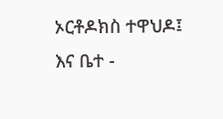ኦርቶዶክስ ተዋህዶ፤ እና ቤተ -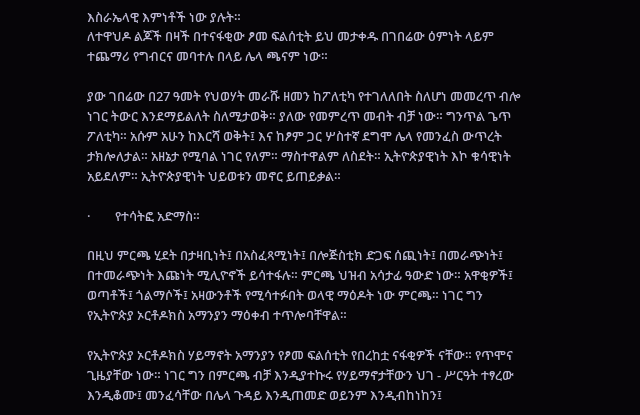እስራኤላዊ እምነቶች ነው ያሉት።
ለተዋህዶ ልጆች በዛች በተናፋቂው ፆመ ፍልሰቲት ይህ መታቀዱ በገበሬው ዕምነት ላይም ተጨማሪ የግብርና መባተሉ በላይ ሌላ ጫናም ነው።

ያው ገበሬው በ27 ዓመት የህወሃት መራሹ ዘመን ከፖለቲካ የተገለለበት ስለሆነ መመረጥ ብሎ ነገር ትውር እንደማይልለት ስለሚታወቅ። ያለው የመምረጥ መብት ብቻ ነው። ግንጥል ጌጥ ፖለቲካ። አሱም አሁን ከእርሻ ወቅት፤ እና ከፆም ጋር ሦስተኛ ደግሞ ሌላ የመንፈስ ውጥረት ታክሎለታል። አዘኔታ የሚባል ነገር የለም። ማስተዋልም ለስደት። ኢትዮጵያዊነት እኮ ቁሳዊነት አይደለም። ኢትዮጵያዊነት ህይወቱን መኖር ይጠይቃል።

·        የተሳትፎ አድማስ።

በዚህ ምርጫ ሂደት በታዛቢነት፤ በአስፈጻሚነት፤ በሎጅስቲክ ድጋፍ ሰጪነት፤ በመራጭነት፤ በተመራጭነት እጩነት ሚሊዮኖች ይሳተፋሉ። ምርጫ ህዝብ አሳታፊ ዓውድ ነው። አዋቂዎች፤ ወጣቶች፤ ጎልማሶች፤ አዛውንቶች የሚሳተፉበት ወላዊ ማዕዶት ነው ምርጫ። ነገር ግን  የኢትዮጵያ ኦርቶዶክስ አማንያን ማዕቀብ ተጥሎባቸዋል።

የኢትዮጵያ ኦርቶዶክስ ሃይማኖት አማንያን የፆመ ፍልሰቲት የበረከቷ ናፋቂዎች ናቸው። የጥሞና ጊዜያቸው ነው። ነገር ግን በምርጫ ብቻ እንዲያተኩሩ የሃይማኖታቸውን ህገ - ሥርዓት ተፃረው እንዲቆሙ፤ መንፈሳቸው በሌላ ጉዳይ እንዲጠመድ ወይንም እንዲብከነከን፤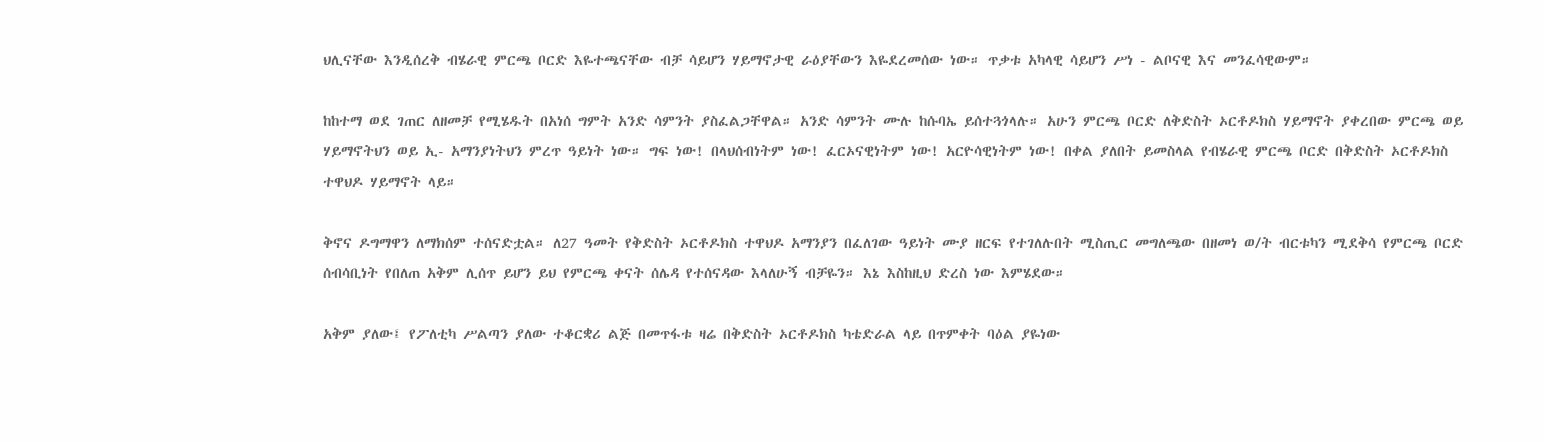ህሊናቸው እንዲሰረቅ ብሄራዊ ምርጫ ቦርድ እዬተጫናቸው ብቻ ሳይሆን ሃይማኖታዊ ራዕያቸውን እዬደረመሰው ነው። ጥቃቱ አካላዊ ሳይሆን ሥነ - ልቦናዊ እና መንፈሳዊውም።

ከከተማ ወደ ገጠር ለዘመቻ የሚሄዱት በአነሰ ግምት አንድ ሳምንት ያስፈልጋቸዋል። አንድ ሳምንት ሙሉ ከሱባኤ ይሰተጓጎላሉ። አሁን ምርጫ ቦርድ ለቅድስት ኦርቶዶክስ ሃይማኖት ያቀረበው ምርጫ ወይ ሃይማኖትህን ወይ ኢ- አማንያነትህን ምረጥ ዓይነት ነው። ግፍ ነው! በላህሰብነትም ነው! ፈርኦናዊነትም ነው! አርዮሳዊነትም ነው! በቀል ያለበት ይመስላል የብሄራዊ ምርጫ ቦርድ በቅድስት ኦርቶዶክስ ተዋህዶ ሃይማኖት ላይ።

ቅኖና ዶግማዋን ለማክሰም ተሰናድቷል። ለ27 ዓመት የቅድስት ኦርቶዶክስ ተዋህዶ አማንያን በፈለገው ዓይነት ሙያ ዘርፍ የተገለሉበት ሚስጢር መግለጫው በዘመነ ወ/ት ብርቱካን ሚደቅሳ የምርጫ ቦርድ ሰብሳቢነት የበለጠ አቅም ሊሰጥ ይሆን ይህ የምርጫ ቀናት ሰሌዳ የተሰናዳው እላለሁኝ ብቻዬን። እኔ እስከዚህ ድረስ ነው እምሄደው።

አቅም ያለው፤ የፖለቲካ ሥልጣን ያለው ተቆርቋሪ ልጅ በመጥፋቱ ዛሬ በቅድስት ኦርቶዶክስ ካቴድራል ላይ በጥምቀት ባዕል ያዬነው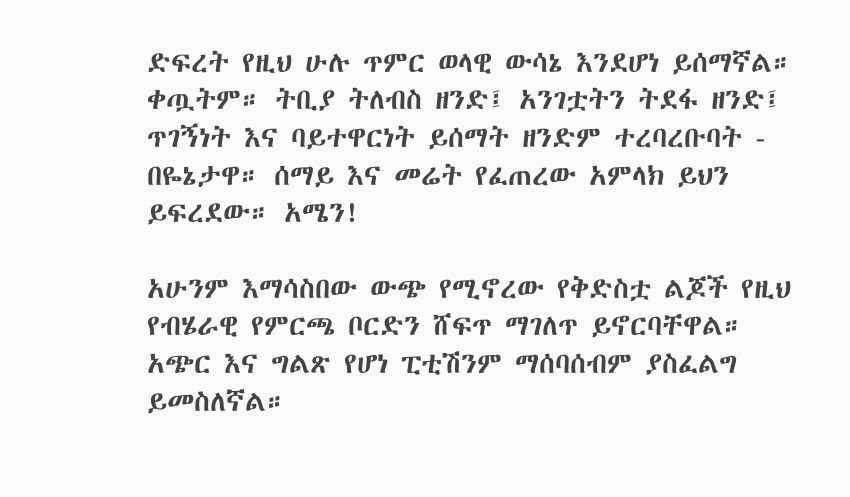ድፍረት የዚህ ሁሉ ጥምር ወላዊ ውሳኔ እንደሆነ ይሰማኛል። ቀጧትም። ትቢያ ትለብስ ዘንድ፤ አንገቷትን ትደፋ ዘንድ፤ ጥገኝነት እና ባይተዋርነት ይሰማት ዘንድም ተረባረቡባት - በዬኔታዋ። ሰማይ እና መሬት የፈጠረው አምላክ ይህን ይፍረደው። አሜን!

አሁንም እማሳስበው ውጭ የሚኖረው የቅድስቷ ልጆች የዚህ የብሄራዊ የምርጫ ቦርድን ሸፍጥ ማገለጥ ይኖርባቸዋል። አጭር እና ግልጽ የሆነ ፒቲሽንም ማሰባሰብም ያስፈልግ ይመስለኛል።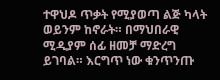ተዋህዶ ጥቃት የሚያወጣ ልጅ ካላት ወይንም ከኖራት። በማህበራዊ ሚዲያም ሰፊ ዘመቻ ማድረግ ይገባል። እርግጥ ነው ቁንጥንጡ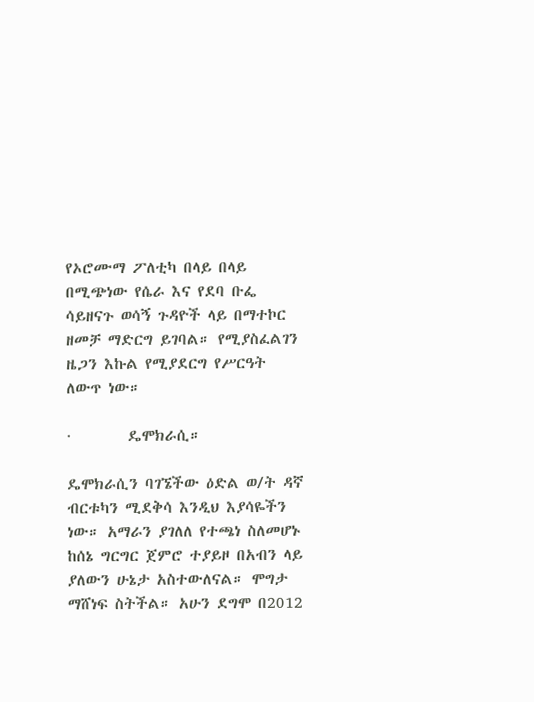የኦሮሙማ ፖለቲካ በላይ በላይ በሚጭነው የሴራ እና የደባ ቡፌ ሳይዘናጉ ወሳኝ ጉዳዮች ላይ በማተኮር ዘመቻ ማድርግ ይገባል። የሚያስፈልገን ዜጋን እኩል የሚያደርግ የሥርዓት ለውጥ ነው።

·        ዴሞክራሲ።

ዴሞክራሲን ባገኜችው ዕድል ወ/ት ዳኛ ብርቱካን ሚደቅሳ እንዲህ እያሳዬችን ነው። አማራን ያገለለ የተጫነ ስለመሆኑ ከሰኔ ግርግር ጀምሮ ተያይዞ በአብን ላይ ያለውን ሁኔታ አስተውለናል። ሞግታ ማሸነፍ ስትችል። አሁን ደግሞ በ2012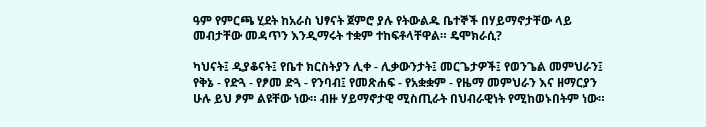ዓም የምርጫ ሂደት ከአራስ ህፃናት ጀምሮ ያሉ የትውልዱ ቤተኞች በሃይማኖታቸው ላይ መብታቸው መዳጥን እንዲማሩት ተቋም ተከፍቶላቸዋል። ዴሞክራሲ?

ካህናት፤ ዲያቆናት፤ የቤተ ክርስትያን ሊቀ - ሊቃውንታት፤ መርጌታዎች፤ የወንጌል መምህራን፤ የቅኔ - የድጓ - የፆመ ድጓ - የንባብ፤ የመጽሐፍ - የአቋቋም - የዜማ መምህራን እና ዘማርያን ሁሉ ይህ ፆም ልዩቸው ነው። ብዙ ሃይማኖታዊ ሚስጢራት በህብራዊነት የሚከወኑበትም ነው።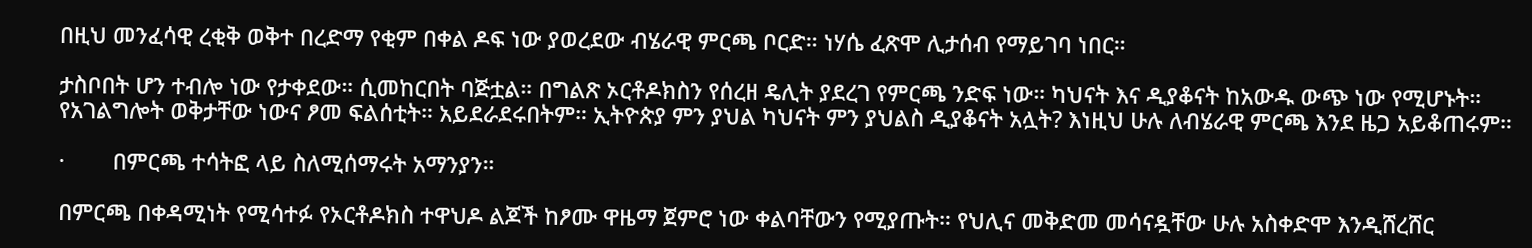በዚህ መንፈሳዊ ረቂቅ ወቅተ በረድማ የቂም በቀል ዶፍ ነው ያወረደው ብሄራዊ ምርጫ ቦርድ። ነሃሴ ፈጽሞ ሊታሰብ የማይገባ ነበር።

ታስቦበት ሆን ተብሎ ነው የታቀደው። ሲመከርበት ባጅቷል። በግልጽ ኦርቶዶክስን የሰረዘ ዴሊት ያደረገ የምርጫ ንድፍ ነው። ካህናት እና ዲያቆናት ከአውዱ ውጭ ነው የሚሆኑት። የአገልግሎት ወቅታቸው ነውና ፆመ ፍልሰቲት። አይደራደሩበትም። ኢትዮጵያ ምን ያህል ካህናት ምን ያህልስ ዲያቆናት አሏት? እነዚህ ሁሉ ለብሄራዊ ምርጫ እንደ ዜጋ አይቆጠሩም።

·        በምርጫ ተሳትፎ ላይ ስለሚሰማሩት አማንያን።

በምርጫ በቀዳሚነት የሚሳተፉ የኦርቶዶክስ ተዋህዶ ልጆች ከፆሙ ዋዜማ ጀምሮ ነው ቀልባቸውን የሚያጡት። የህሊና መቅድመ መሳናዷቸው ሁሉ አስቀድሞ እንዲሸረሸር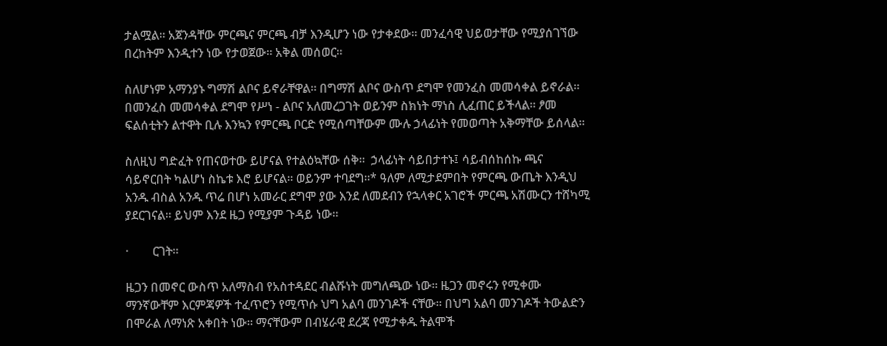ታልሟል። አጀንዳቸው ምርጫና ምርጫ ብቻ እንዲሆን ነው የታቀደው። መንፈሳዊ ህይወታቸው የሚያሰገኘው በረከትም እንዲተን ነው የታወጀው። አቅል መሰወር።

ስለሆነም አማንያኑ ግማሽ ልቦና ይኖራቸዋል። በግማሽ ልቦና ውስጥ ደግሞ የመንፈስ መመሳቀል ይኖራል። በመንፈስ መመሳቀል ደግሞ የሥነ - ልቦና አለመረጋገት ወይንም ስክነት ማነስ ሊፈጠር ይችላል። ፆመ ፍልሰቲትን ልተዋት ቢሉ እንኳን የምርጫ ቦርድ የሚሰጣቸውም ሙሉ ኃላፊነት የመወጣት አቅማቸው ይሰላል።

ስለዚህ ግድፈት የጠናወተው ይሆናል የተልዕኳቸው ሰቅ።  ኃላፊነት ሳይበታተኑ፤ ሳይብሰከሰኩ ጫና ሳይኖርበት ካልሆነ ስኬቱ እሮ ይሆናል። ወይንም ተባደግ።* ዓለም ለሚታደምበት የምርጫ ውጤት እንዲህ አንዱ ብስል አንዱ ጥሬ በሆነ አመራር ደግሞ ያው እንደ ለመደብን የኋላቀር አገሮች ምርጫ አሽሙርን ተሸካሚ ያደርገናል። ይህም እንደ ዜጋ የሚያም ጉዳይ ነው።

·        ርገት።

ዜጋን በመኖር ውስጥ አለማስብ የአስተዳደር ብልሹነት መግለጫው ነው። ዜጋን መኖሩን የሚቀሙ ማንኛውቸም እርምጃዎች ተፈጥሮን የሚጥሱ ህግ አልባ መንገዶች ናቸው። በህግ አልባ መንገዶች ትውልድን በሞራል ለማነጽ አቀበት ነው። ማናቸውም በብሄራዊ ደረጃ የሚታቀዱ ትልሞች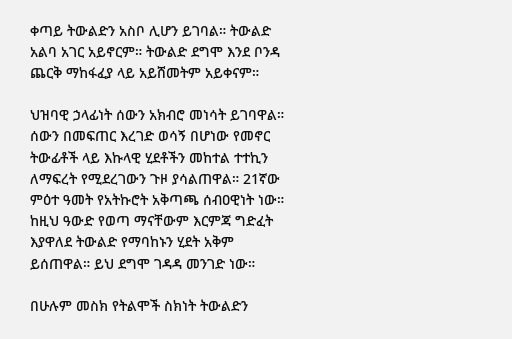ቀጣይ ትውልድን አስቦ ሊሆን ይገባል። ትውልድ አልባ አገር አይኖርም። ትውልድ ደግሞ እንደ ቦንዳ ጨርቅ ማከፋፈያ ላይ አይሸመትም አይቀናም።

ህዝባዊ ኃላፊነት ሰውን አክብሮ መነሳት ይገባዋል። ሰውን በመፍጠር እረገድ ወሳኝ በሆነው የመኖር ትውፊቶች ላይ እኩላዊ ሂደቶችን መከተል ተተኪን ለማፍረት የሚደረገውን ጉዞ ያሳልጠዋል። 21ኛው ምዕተ ዓመት የአትኩሮት አቅጣጫ ሰብዐዊነት ነው። ከዚህ ዓውድ የወጣ ማናቸውም እርምጃ ግድፈት እያዋለደ ትውልድ የማባከኑን ሂደት አቅም ይሰጠዋል። ይህ ደግሞ ገዳዳ መንገድ ነው።

በሁሉም መስክ የትልሞች ስክነት ትውልድን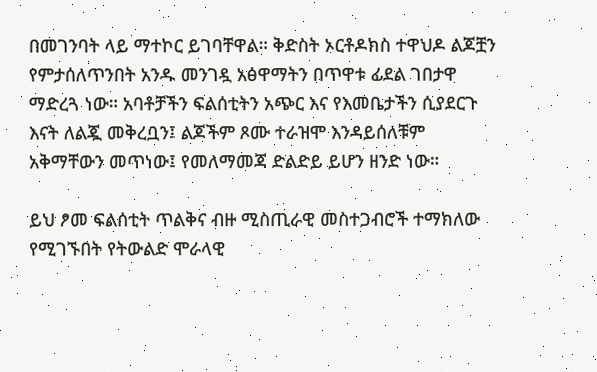በመገንባት ላይ ማተኮር ይገባቸዋል። ቅድስት ኦርቶዶክስ ተዋህዶ ልጆቿን የምታሰለጥንበት አንዱ መንገዷ አፅዋማትን በጥዋቱ ፊደል ገበታዋ ማድረጓ ነው። አባቶቻችን ፍልሰቲትን አጭር እና የእመቤታችን ሲያደርጉ እናት ለልጇ መቅረቧን፤ ልጆችም ጾሙ ተራዝሞ እንዳይሰለቹም አቅማቸውን መጥነው፤ የመለማመጃ ድልድይ ይሆን ዘንድ ነው።

ይህ ፆመ ፍልሰቲት ጥልቅና ብዙ ሚስጢራዊ መስተጋብሮች ተማክለው የሚገኙበት የትውልድ ሞራላዊ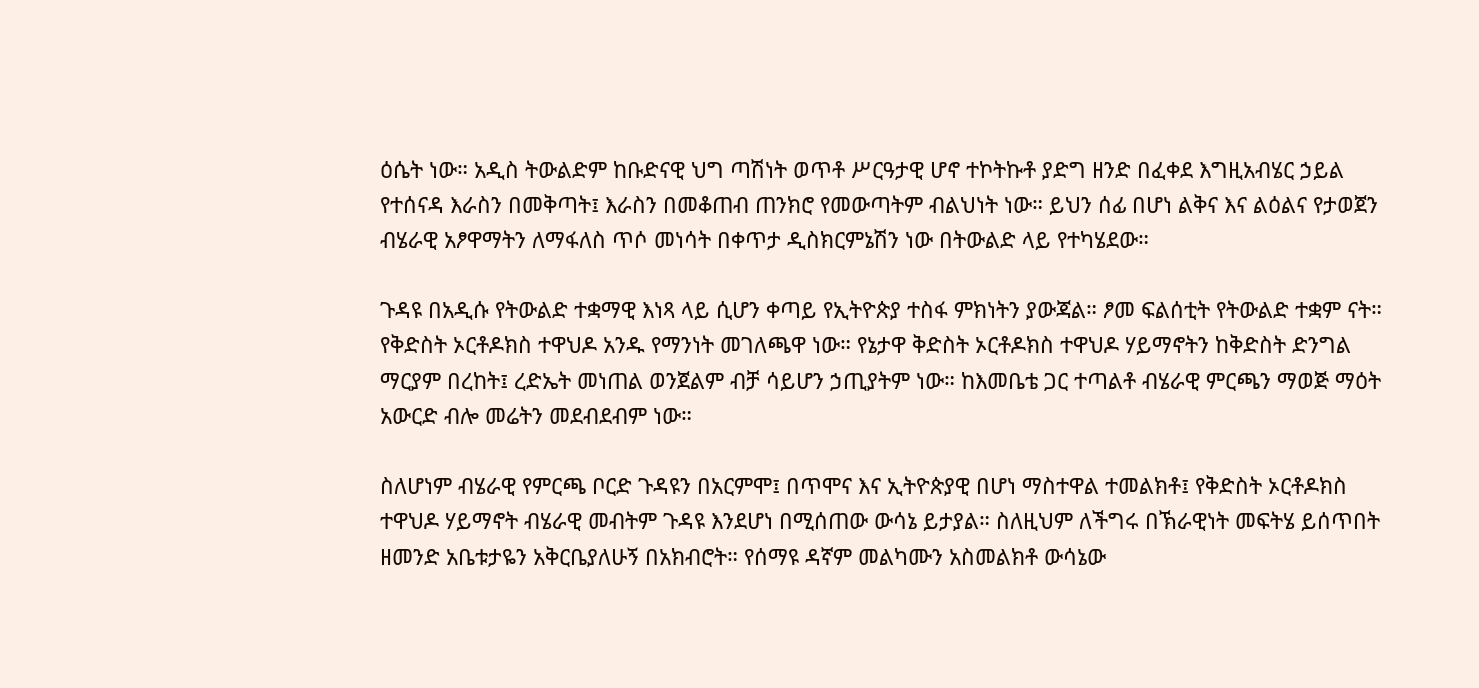ዕሴት ነው። አዲስ ትውልድም ከቡድናዊ ህግ ጣሽነት ወጥቶ ሥርዓታዊ ሆኖ ተኮትኩቶ ያድግ ዘንድ በፈቀደ እግዚአብሄር ኃይል የተሰናዳ እራስን በመቅጣት፤ እራስን በመቆጠብ ጠንክሮ የመውጣትም ብልህነት ነው። ይህን ሰፊ በሆነ ልቅና እና ልዕልና የታወጀን ብሄራዊ አፆዋማትን ለማፋለስ ጥሶ መነሳት በቀጥታ ዲስክርምኔሽን ነው በትውልድ ላይ የተካሄደው።

ጉዳዩ በአዲሱ የትውልድ ተቋማዊ እነጻ ላይ ሲሆን ቀጣይ የኢትዮጵያ ተስፋ ምክነትን ያውጃል። ፆመ ፍልሰቲት የትውልድ ተቋም ናት። የቅድስት ኦርቶዶክስ ተዋህዶ አንዱ የማንነት መገለጫዋ ነው። የኔታዋ ቅድስት ኦርቶዶክስ ተዋህዶ ሃይማኖትን ከቅድስት ድንግል ማርያም በረከት፤ ረድኤት መነጠል ወንጀልም ብቻ ሳይሆን ኃጢያትም ነው። ከእመቤቴ ጋር ተጣልቶ ብሄራዊ ምርጫን ማወጅ ማዕት አውርድ ብሎ መሬትን መደብደብም ነው።

ስለሆነም ብሄራዊ የምርጫ ቦርድ ጉዳዩን በአርምሞ፤ በጥሞና እና ኢትዮጵያዊ በሆነ ማስተዋል ተመልክቶ፤ የቅድስት ኦርቶዶክስ ተዋህዶ ሃይማኖት ብሄራዊ መብትም ጉዳዩ እንደሆነ በሚሰጠው ውሳኔ ይታያል። ስለዚህም ለችግሩ በኽራዊነት መፍትሄ ይሰጥበት ዘመንድ አቤቱታዬን አቅርቤያለሁኝ በአክብሮት። የሰማዩ ዳኛም መልካሙን አስመልክቶ ውሳኔው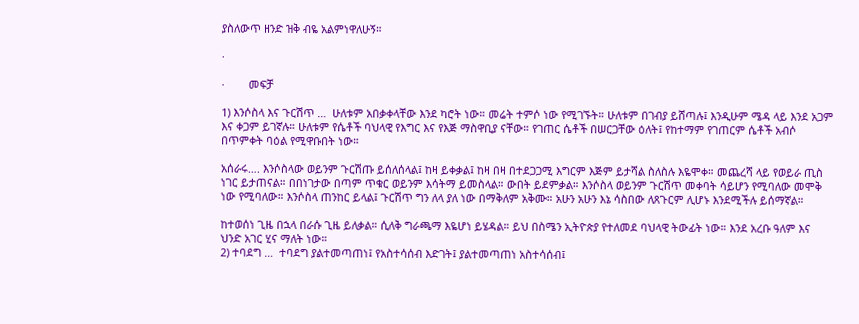ያስለውጥ ዘንድ ዝቅ ብዬ አልምነዋለሁኝ።

·

·        መፍቻ

1) እንሶስላ እና ጉርሽጥ …  ሁለቱም አበቃቀላቸው እንደ ካሮት ነው። መሬት ተምሶ ነው የሚገኙት። ሁለቱም በገብያ ይሸጣሉ፤ እንዲሁም ሜዳ ላይ እንደ አጋም እና ቀጋም ይገኛሉ። ሁለቱም የሴቶች ባህላዊ የእግር እና የእጅ ማስዋቢያ ናቸው። የገጠር ሴቶች በሠርጋቸው ዕለት፤ የከተማም የገጠርም ሴቶች አብሶ በጥምቀት ባዕል የሚዋቡበት ነው።

አሰራሩ…. እንሶስላው ወይንም ጉርሽጡ ይሰለሰላል፤ ከዛ ይቀቃል፤ ከዛ በዛ በተደጋጋሚ እግርም እጅም ይታሻል ስለስሉ እዬሞቀ። መጨረሻ ላይ የወይራ ጢስ ነገር ይታጠናል። በበነገታው በጣም ጥቁር ወይንም እሳትማ ይመስላል። ውበት ይደምቃል። እንሶስላ ወይንም ጉርሽጥ መቀባት ሳይሆን የሚባለው መሞቅ ነው የሚባለው። እንሶስላ ጠንከር ይላል፤ ጉርሽጥ ግን ለላ ያለ ነው በማቅለም አቅሙ። አሁን አሁን እኔ ሳስበው ለጸጉርም ሊሆኑ እንደሚችሉ ይሰማኛል።

ከተወሰነ ጊዜ በኋላ በራሱ ጊዜ ይለቃል። ሲለቅ ግራጫማ እዬሆነ ይሄዳል። ይህ በስሜን ኢትዮጵያ የተለመደ ባህላዊ ትውፊት ነው። እንደ አረቡ ዓለም እና ህንድ አገር ሂና ማለት ነው።
2) ተባደግ …  ተባደግ ያልተመጣጠነ፤ የአስተሳሰብ እድገት፤ ያልተመጣጠነ አስተሳሰብ፤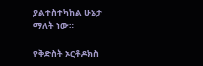ያልተስተካከል ሁኔታ ማለት ነው።

የቅድስት ኦርቶዶክስ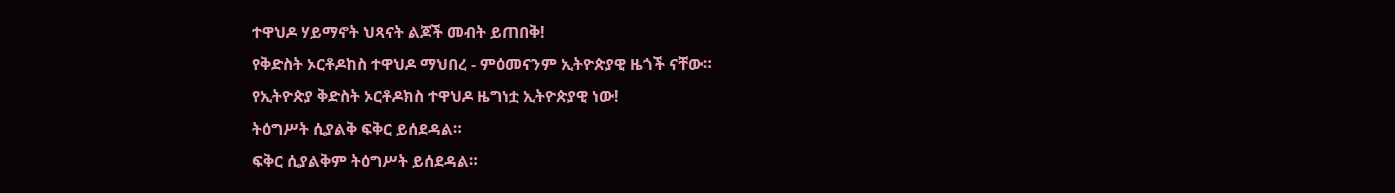ተዋህዶ ሃይማኖት ህጻናት ልጆች መብት ይጠበቅ!
የቅድስት ኦርቶዶከስ ተዋህዶ ማህበረ - ምዕመናንም ኢትዮጵያዊ ዜጎች ናቸው።
የኢትዮጵያ ቅድስት ኦርቶዶክስ ተዋህዶ ዜግነቷ ኢትዮጵያዊ ነው!
ትዕግሥት ሲያልቅ ፍቅር ይሰደዳል።
ፍቅር ሲያልቅም ትዕግሥት ይሰደዳል።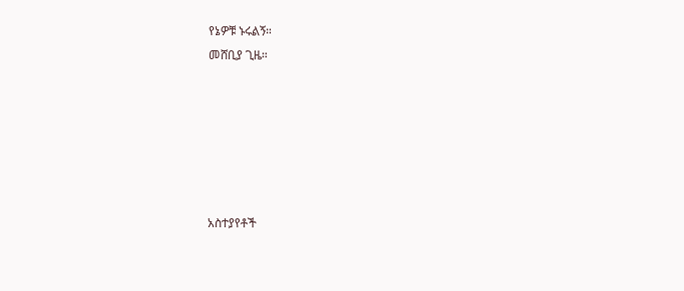የኔዎቹ ኑሩልኝ።
መሸቢያ ጊዜ።






አስተያየቶች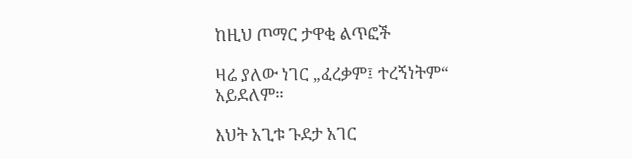ከዚህ ጦማር ታዋቂ ልጥፎች

ዛሬ ያለው ነገር „ፈረቃም፤ ተረኝነትም“ አይደለም።

እህት አጊቱ ጉደታ አገር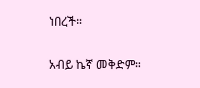ነበረች።

አብይ ኬኛ መቅድም።